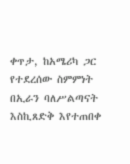ቀጥታ, ከአሜሪካ ጋር የተደረሰው ስምምነት በኢራን ባለሥልጣናት እስኪጸድቅ እየተጠበቀ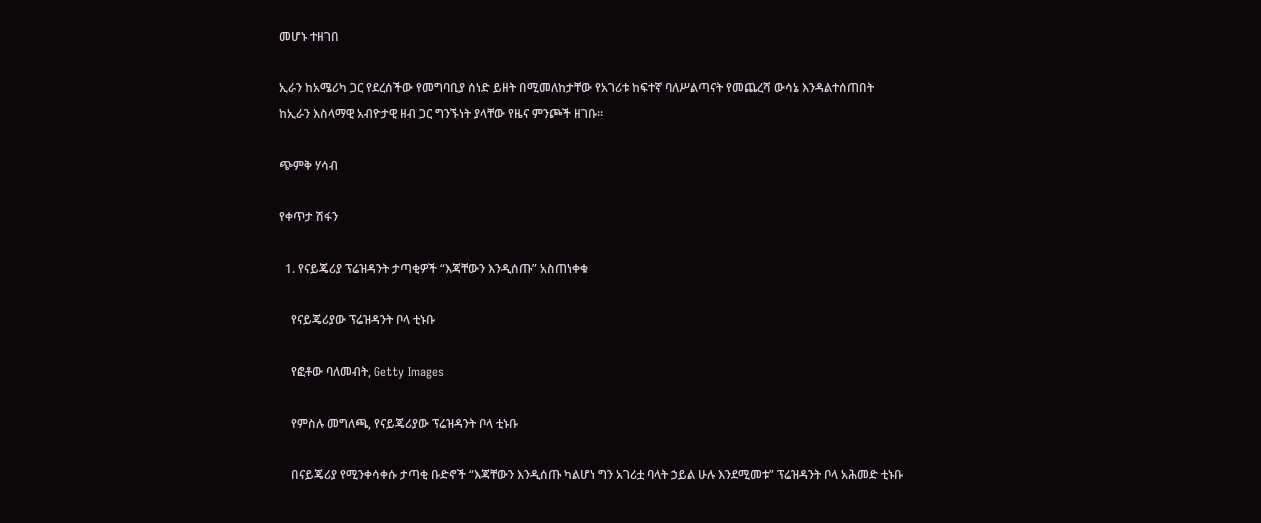መሆኑ ተዘገበ

ኢራን ከአሜሪካ ጋር የደረሰችው የመግባቢያ ሰነድ ይዘት በሚመለከታቸው የአገሪቱ ከፍተኛ ባለሥልጣናት የመጨረሻ ውሳኔ እንዳልተሰጠበት ከኢራን እስላማዊ አብዮታዊ ዘብ ጋር ግንኙነት ያላቸው የዜና ምንጮች ዘገቡ።

ጭምቅ ሃሳብ

የቀጥታ ሽፋን

  1. የናይጄሪያ ፕሬዝዳንት ታጣቂዎች “እጃቸውን እንዲሰጡ” አስጠነቀቁ

    የናይጄሪያው ፕሬዝዳንት ቦላ ቲኑቡ

    የፎቶው ባለመብት, Getty Images

    የምስሉ መግለጫ, የናይጄሪያው ፕሬዝዳንት ቦላ ቲኑቡ

    በናይጄሪያ የሚንቀሳቀሱ ታጣቂ ቡድኖች “እጃቸውን እንዲሰጡ ካልሆነ ግን አገሪቷ ባላት ኃይል ሁሉ እንደሚመቱ” ፕሬዝዳንት ቦላ አሕመድ ቲኑቡ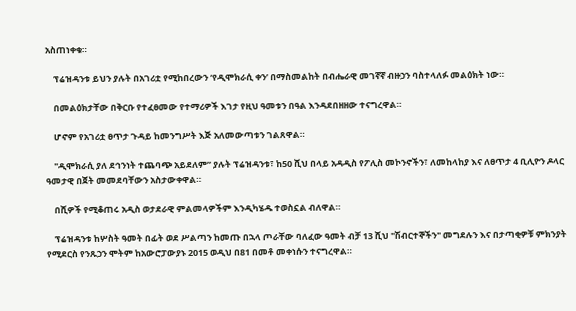አስጠነቀቁ።

    ፕሬዝዳንቱ ይህን ያሉት በአገሪቷ የሚከበረውን ‘የዲሞክራሲ ቀን’ በማስመልከት በብሔራዊ መገኛኛ ብዙኃን ባስተላለፉ መልዕክት ነው።

    በመልዕክታቸው በቅርቡ የተፈፀመው የተማሪዎች እገታ የዚህ ዓመቱን በዓል እንዳደበዘዘው ተናግረዋል።

    ሆኖም የአገሪቷ ፀጥታ ጉዳይ ከመንግሥት እጅ አለመውጣቱን ገልጸዋል።

    "ዲሞክራሲ ያለ ደኅንነት ተጨባጭ አይደለም” ያሉት ፕሬዝዳንቱ፣ ከ50 ሺህ በላይ አዳዲስ የፖሊስ መኮንኖችን፣ ለመከላከያ እና ለፀጥታ 4 ቢሊዮን ዶላር ዓመታዊ በጀት መመደባቸውን አስታውቀዋል።

    በሺዎች የሚቆጠሩ አዲስ ወታደራዊ ምልመላዎችም እንዲካሄዱ ተወስኗል ብለዋል።

    ፕሬዝዳንቱ ከሦስት ዓመት በፊት ወደ ሥልጣን ከመጡ በኋላ ጦራቸው ባለፈው ዓመት ብቻ 13 ሺህ "ሽብርተኞችን" መግደሉን እና በታጣቂዎቹ ምክንያት የሚደርስ የንጹኃን ሞትም ከአውሮፓውያኑ 2015 ወዲህ በ81 በመቶ መቀነሱን ተናግረዋል።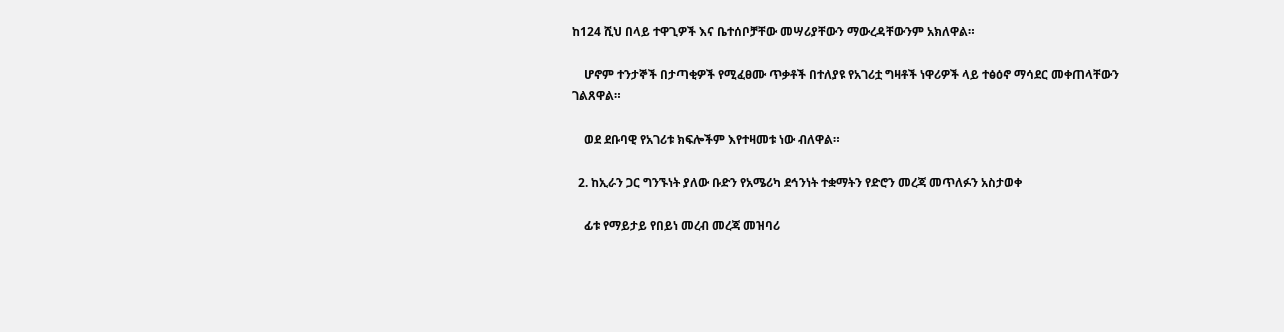ከ124 ሺህ በላይ ተዋጊዎች እና ቤተሰቦቻቸው መሣሪያቸውን ማውረዳቸውንም አክለዋል።

    ሆኖም ተንታኞች በታጣቂዎች የሚፈፀሙ ጥቃቶች በተለያዩ የአገሪቷ ግዛቶች ነዋሪዎች ላይ ተፅዕኖ ማሳደር መቀጠላቸውን ገልጸዋል።

    ወደ ደቡባዊ የአገሪቱ ክፍሎችም እየተዛመቱ ነው ብለዋል።

  2. ከኢራን ጋር ግንኙነት ያለው ቡድን የአሜሪካ ደኅንነት ተቋማትን የድሮን መረጃ መጥለፉን አስታወቀ

    ፊቱ የማይታይ የበይነ መረብ መረጃ መዝባሪ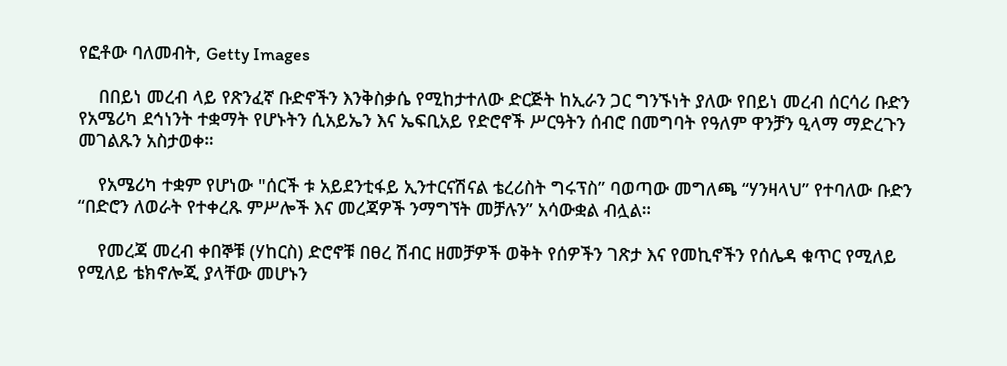የፎቶው ባለመብት, Getty Images

    በበይነ መረብ ላይ የጽንፈኛ ቡድኖችን እንቅስቃሴ የሚከታተለው ድርጅት ከኢራን ጋር ግንኙነት ያለው የበይነ መረብ ሰርሳሪ ቡድን የአሜሪካ ደኅነንት ተቋማት የሆኑትን ሲአይኤን እና ኤፍቢአይ የድሮኖች ሥርዓትን ሰብሮ በመግባት የዓለም ዋንቻን ዒላማ ማድረጉን መገልጹን አስታወቀ።

    የአሜሪካ ተቋም የሆነው "ሰርች ቱ አይደንቲፋይ ኢንተርናሽናል ቴረሪስት ግሩፕስ” ባወጣው መግለጫ “ሃንዛላህ” የተባለው ቡድን “በድሮን ለወራት የተቀረጹ ምሥሎች እና መረጃዎች ንማግኘት መቻሉን” አሳውቋል ብሏል።

    የመረጃ መረብ ቀበኞቹ (ሃከርስ) ድሮኖቹ በፀረ ሽብር ዘመቻዎች ወቅት የሰዎችን ገጽታ እና የመኪኖችን የሰሌዳ ቁጥር የሚለይ የሚለይ ቴክኖሎጂ ያላቸው መሆኑን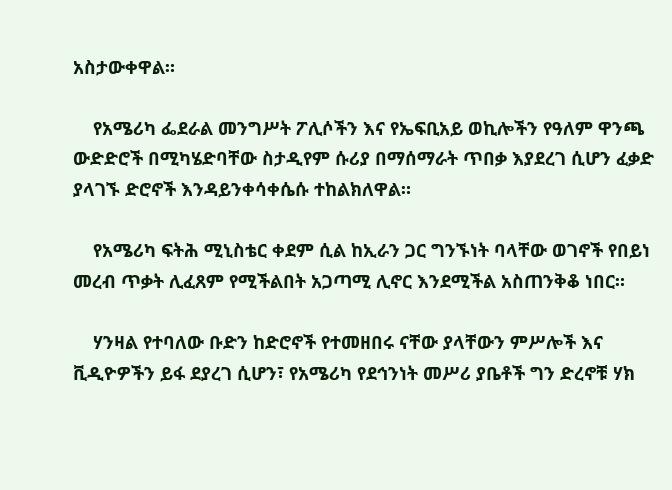አስታውቀዋል።

    የአሜሪካ ፌደራል መንግሥት ፖሊሶችን እና የኤፍቢአይ ወኪሎችን የዓለም ዋንጫ ውድድሮች በሚካሄድባቸው ስታዲየም ሱሪያ በማሰማራት ጥበቃ እያደረገ ሲሆን ፈቃድ ያላገኙ ድሮኖች እንዳይንቀሳቀሴሱ ተከልክለዋል።

    የአሜሪካ ፍትሕ ሚኒስቴር ቀደም ሲል ከኢራን ጋር ግንኙነት ባላቸው ወገኖች የበይነ መረብ ጥቃት ሊፈጸም የሚችልበት አጋጣሚ ሊኖር እንደሚችል አስጠንቅቆ ነበር።

    ሃንዛል የተባለው ቡድን ከድሮኖች የተመዘበሩ ናቸው ያላቸውን ምሥሎች እና ቪዲዮዎችን ይፋ ደያረገ ሲሆን፣ የአሜሪካ የደኅንነት መሥሪ ያቤቶች ግን ድረኖቹ ሃክ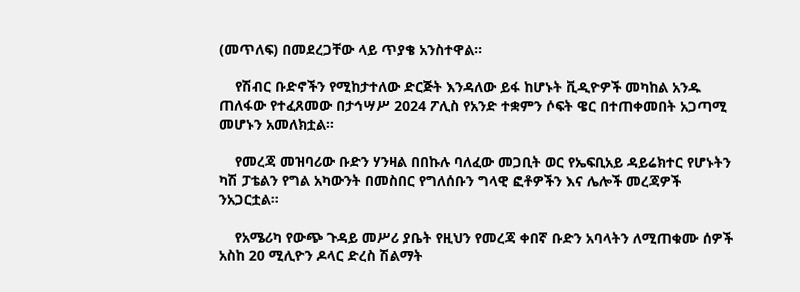(መጥለፍ) በመደረጋቸው ላይ ጥያቄ አንስተዋል።

    የሽብር ቡድኖችን የሚከታተለው ድርጅት እንዳለው ይፋ ከሆኑት ቪዲዮዎች መካከል አንዱ ጠለፋው የተፈጸመው በታኅሣሥ 2024 ፖሊስ የአንድ ተቋምን ሶፍት ዌር በተጠቀመበት አጋጣሚ መሆኑን አመለክቷል።

    የመረጃ መዝባሪው ቡድን ሃንዛል በበኩሉ ባለፈው መጋቢት ወር የኤፍቢአይ ዳይሬክተር የሆኑትን ካሽ ፓቴልን የግል አካውንት በመስበር የግለሰቡን ግላዊ ፎቶዎችን እና ሌሎች መረጃዎች ንአጋርቷል።

    የአሜሪካ የውጭ ጉዳይ መሥሪ ያቤት የዚህን የመረጃ ቀበኛ ቡድን አባላትን ለሚጠቁሙ ሰዎች አስከ 20 ሚሊዮን ዶላር ድረስ ሽልማት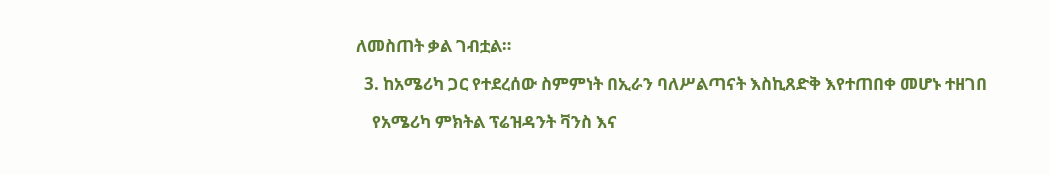ለመስጠት ቃል ገብቷል።

  3. ከአሜሪካ ጋር የተደረሰው ስምምነት በኢራን ባለሥልጣናት እስኪጸድቅ እየተጠበቀ መሆኑ ተዘገበ

    የአሜሪካ ምክትል ፕሬዝዳንት ቫንስ እና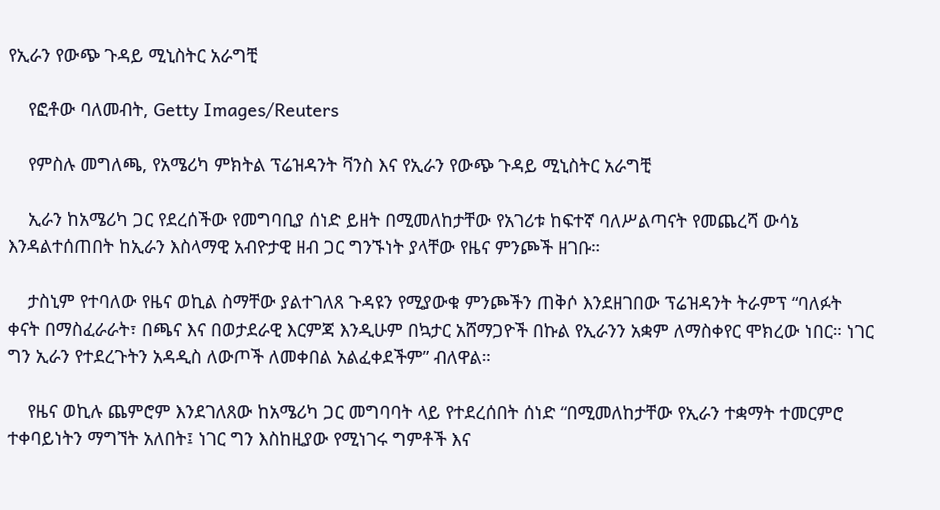የኢራን የውጭ ጉዳይ ሚኒስትር አራግቺ

    የፎቶው ባለመብት, Getty Images/Reuters

    የምስሉ መግለጫ, የአሜሪካ ምክትል ፕሬዝዳንት ቫንስ እና የኢራን የውጭ ጉዳይ ሚኒስትር አራግቺ

    ኢራን ከአሜሪካ ጋር የደረሰችው የመግባቢያ ሰነድ ይዘት በሚመለከታቸው የአገሪቱ ከፍተኛ ባለሥልጣናት የመጨረሻ ውሳኔ እንዳልተሰጠበት ከኢራን እስላማዊ አብዮታዊ ዘብ ጋር ግንኙነት ያላቸው የዜና ምንጮች ዘገቡ።

    ታስኒም የተባለው የዜና ወኪል ስማቸው ያልተገለጸ ጉዳዩን የሚያውቁ ምንጮችን ጠቅሶ እንደዘገበው ፕሬዝዳንት ትራምፕ “ባለፉት ቀናት በማስፈራራት፣ በጫና እና በወታደራዊ እርምጃ እንዲሁም በኳታር አሸማጋዮች በኩል የኢራንን አቋም ለማስቀየር ሞክረው ነበር። ነገር ግን ኢራን የተደረጉትን አዳዲስ ለውጦች ለመቀበል አልፈቀደችም” ብለዋል።

    የዜና ወኪሉ ጨምሮም እንደገለጸው ከአሜሪካ ጋር መግባባት ላይ የተደረሰበት ሰነድ “በሚመለከታቸው የኢራን ተቋማት ተመርምሮ ተቀባይነትን ማግኘት አለበት፤ ነገር ግን እስከዚያው የሚነገሩ ግምቶች እና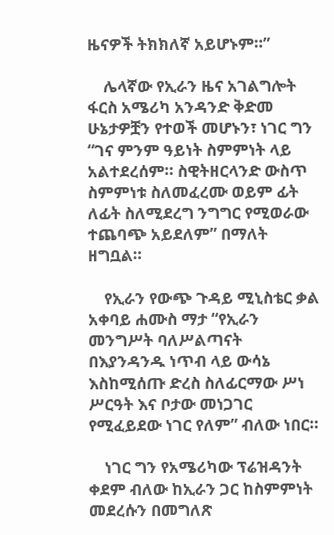ዜናዎች ትክክለኛ አይሆኑም።”

    ሌላኛው የኢራን ዜና አገልግሎት ፋርስ አሜሪካ አንዳንድ ቅድመ ሁኔታዎቿን የተወች መሆኑን፣ ነገር ግን “ገና ምንም ዓይነት ስምምነት ላይ አልተደረሰም። ስዊትዘርላንድ ውስጥ ስምምነቱ ስለመፈረሙ ወይም ፊት ለፊት ስለሚደረግ ንግግር የሚወራው ተጨባጭ አይደለም” በማለት ዘግቧል።

    የኢራን የውጭ ጉዳይ ሚኒስቴር ቃል አቀባይ ሐሙስ ማታ “የኢራን መንግሥት ባለሥልጣናት በእያንዳንዱ ነጥብ ላይ ውሳኔ እስከሚሰጡ ድረስ ስለፊርማው ሥነ ሥርዓት እና ቦታው መነጋገር የሚፈይደው ነገር የለም” ብለው ነበር።

    ነገር ግን የአሜሪካው ፕሬዝዳንት ቀደም ብለው ከኢራን ጋር ከስምምነት መደረሱን በመግለጽ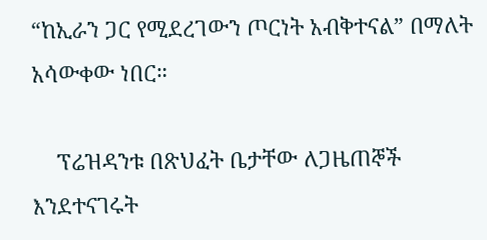“ከኢራን ጋር የሚደረገውን ጦርነት አብቅተናል” በማለት አሳውቀው ነበር።

    ፕሬዝዳንቱ በጽህፈት ቤታቸው ለጋዜጠኞች እንደተናገሩት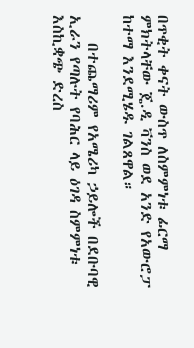በጥቂት ቀናት ውስጥ ለስምምነቱ ፊርማ ምክትላቸው ጄ.ዲ ቫንስ ወደ አንድ የአውሮፓ ከተማ እንደሚሄዱ ገልጸዋል።

    በተጨማሪም የአሜሪካ ኃይሎች በደቡባዊ ኢራን የጣሉት የባሕር ላይ ዕገዳ ስምምነቱ እስኪቋጭ ድረስ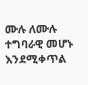ሙሉ ለሙሉ ተግባራዊ መሆኑ እንደሚቀጥል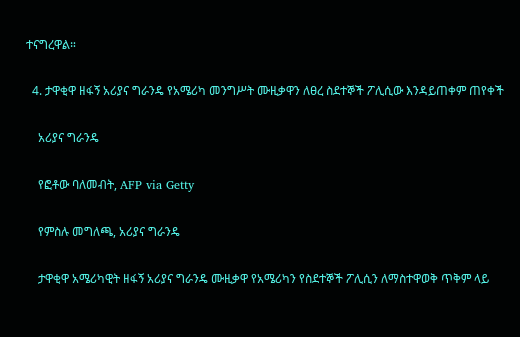ተናግረዋል።

  4. ታዋቂዋ ዘፋኝ አሪያና ግራንዴ የአሜሪካ መንግሥት ሙዚቃዋን ለፀረ ስደተኞች ፖሊሲው እንዳይጠቀም ጠየቀች

    አሪያና ግራንዴ

    የፎቶው ባለመብት, AFP via Getty

    የምስሉ መግለጫ, አሪያና ግራንዴ

    ታዋቂዋ አሜሪካዊት ዘፋኝ አሪያና ግራንዴ ሙዚቃዋ የአሜሪካን የስደተኞች ፖሊሲን ለማስተዋወቅ ጥቅም ላይ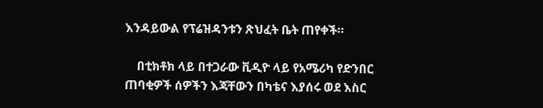እንዳይውል የፕሬዝዳንቱን ጽህፈት ቤት ጠየቀች።

    በቲክቶክ ላይ በተጋራው ቪዲዮ ላይ የአሜሪካ የድንበር ጠባቂዎች ሰዎችን እጃቸውን በካቴና እያሰሩ ወደ እስር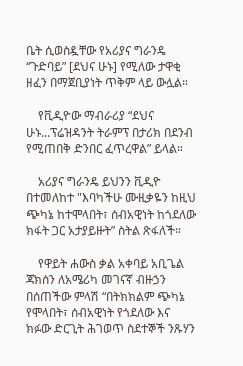ቤት ሲወስዷቸው የአሪያና ግራንዴ “ጉድባይ” [ደህና ሁኑ] የሚለው ታዋቂ ዘፈን በማጀቢያነት ጥቅም ላይ ውሏል።

    የቪዲዮው ማብራሪያ “ደህና ሁኑ...ፕሬዝዳንት ትራምፕ በታሪክ በደንብ የሚጠበቅ ድንበር ፈጥረዋል” ይላል።

    አሪያና ግራንዴ ይህንን ቪዲዮ በተመለከተ "እባካችሁ ሙዚቃዬን ከዚህ ጭካኔ ከተሞላበት፣ ሰብአዊነት ከጎደለው ክፋት ጋር አታያይዙት” ስትል ጽፋለች።

    የዋይት ሐውስ ቃል አቀባይ አቢጌል ጃክሰን ለአሜሪካ መገናኛ ብዙኃን በሰጠችው ምላሽ “በትክክልም ጭካኔ የሞላበት፣ ሰብአዊነት የጎደለው እና ክፉው ድርጊት ሕገወጥ ስደተኞች ንጹሃን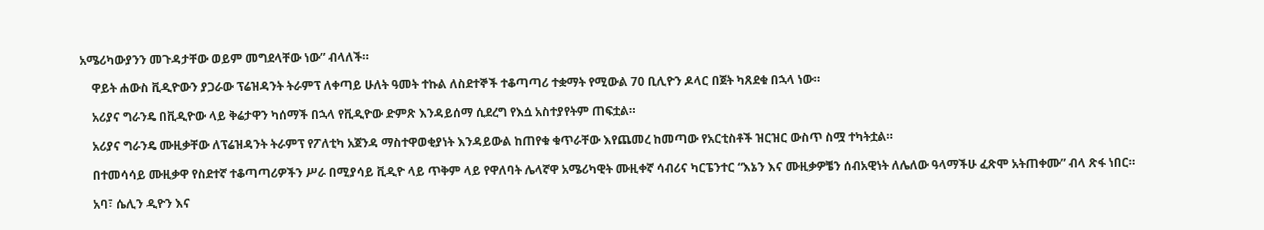አሜሪካውያንን መጉዳታቸው ወይም መግደላቸው ነው” ብላለች።

    ዋይት ሐውስ ቪዲዮውን ያጋራው ፕሬዝዳንት ትራምፕ ለቀጣይ ሁለት ዓመት ተኩል ለስደተኞች ተቆጣጣሪ ተቋማት የሚውል 70 ቢሊዮን ዶላር በጀት ካጸደቁ በኋላ ነው።

    አሪያና ግራንዴ በቪዲዮው ላይ ቅሬታዋን ካሰማች በኋላ የቪዲዮው ድምጽ እንዳይሰማ ሲደረግ የእሷ አስተያየትም ጠፍቷል።

    አሪያና ግራንዴ ሙዚቃቸው ለፕሬዝዳንት ትራምፕ የፖለቲካ አጀንዳ ማስተዋወቂያነት እንዳይውል ከጠየቁ ቁጥራቸው እየጨመረ ከመጣው የአርቲስቶች ዝርዝር ውስጥ ስሟ ተካትቷል።

    በተመሳሳይ ሙዚቃዋ የስደተኛ ተቆጣጣሪዎችን ሥራ በሚያሳይ ቪዲዮ ላይ ጥቅም ላይ የዋለባት ሌላኛዋ አሜሪካዊት ሙዚቀኛ ሳብሪና ካርፔንተር “እኔን እና ሙዚቃዎቼን ሰብአዊነት ለሌለው ዓላማችሁ ፈጽሞ አትጠቀሙ” ብላ ጽፋ ነበር።

    አባ፣ ሴሊን ዲዮን እና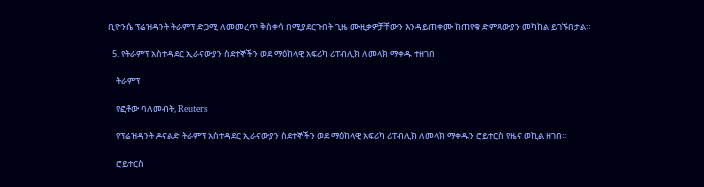ቢዮንሴ ፕሬዝዳንት ትራምፕ ድጋሚ ለመመረጥ ቅስቀሳ በሚያደርጉበት ጊዜ ሙዚቃዎቻቸውን እንዳይጠቀሙ ከጠየቁ ድምጻውያን መካከል ይገኙበታል።

  5. የትራምፕ አስተዳደር ኢራናውያን ስደተኞችን ወደ ማዕከላዊ አፍሪካ ሪፐብሊክ ለመላክ ማቀዱ ተዘገበ

    ትራምፕ

    የፎቶው ባለመብት, Reuters

    የፕሬዝዳንት ዶናልድ ትራምፕ አስተዳደር ኢራናውያን ስደተኞችን ወደ ማዕከላዊ አፍሪካ ሪፐብሊክ ለመላክ ማቀዱን ሮይተርስ የዜና ወኪል ዘገበ።

    ሮይተርስ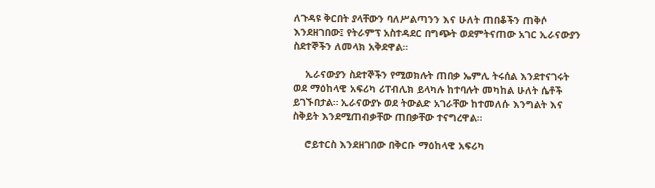ለጉዳዩ ቅርበት ያላቸውን ባለሥልጣንን እና ሁለት ጠበቆችን ጠቅሶ እንደዘገበው፤ የትራምፕ አስተዳደር በግጭት ወደምትናጠው አገር ኢራናውያን ስደተኞችን ለመላክ አቅደዋል።

    ኢራናውያን ስደተኞችን የሚወክሉት ጠበቃ ኤምሊ ትሩሰል እንደተናገሩት ወደ ማዕከላዊ አፍሪካ ሪፐብሊክ ይላካሉ ከተባሉት መካከል ሁለት ሴቶች ይገኙበታል። ኢራናውያኑ ወደ ትውልድ አገራቸው ከተመለሱ እንግልት እና ስቅይት እንደሚጠብቃቸው ጠበቃቸው ተናግረዋል።

    ሮይተርስ እንደዘገበው በቅርቡ ማዕከላዊ አፍሪካ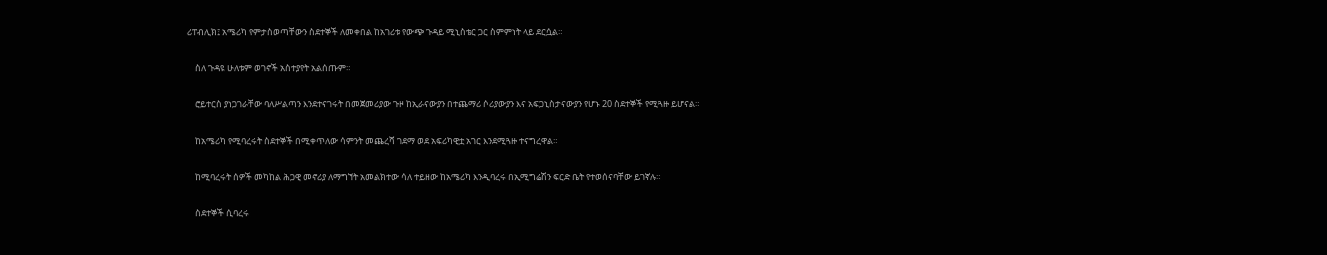ሪፐብሊክ፤ አሜሪካ የምታስወጣቸውን ስደተኞች ለመቀበል ከአገሪቱ የውጭ ጉዳይ ሚኒስቴር ጋር ስምምነት ላይ ደርሷል።

    ስለ ጉዳዩ ሁለቱም ወገኖች አስተያየት አልሰጡም።

    ሮይተርስ ያነጋገራቸው ባለሥልጣን እንደተናገሩት በመጀመሪያው ጉዞ ከኢራናውያን በተጨማሪ ሶሪያውያን እና አፍጋኒስታናውያን የሆኑ 20 ስደተኞች የሚጓዙ ይሆናል።

    ከአሜሪካ የሚባረሩት ስደተኞች በሚቀጥለው ሳምንት መጨረሻ ገደማ ወደ አፍሪካዊቷ አገር እንደሚጓዙ ተናግረዋል።

    ከሚባረሩት ሰዎች መካከል ሕጋዊ መኖሪያ ለማግኘት አመልክተው ሳለ ተይዘው ከአሜሪካ እንዲባረሩ በኢሚግሬሽን ፍርድ ቤት የተወሰናባቸው ይገኛሉ።

    ስደተኞች ሲባረሩ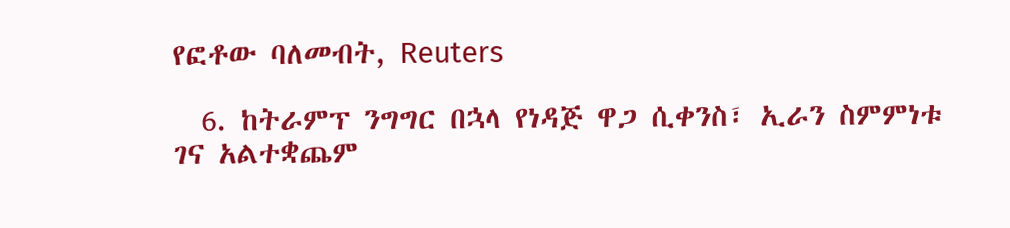የፎቶው ባለመብት, Reuters

  6. ከትራምፕ ንግግር በኋላ የነዳጅ ዋጋ ሲቀንስ፣ ኢራን ስምምነቱ ገና አልተቋጨም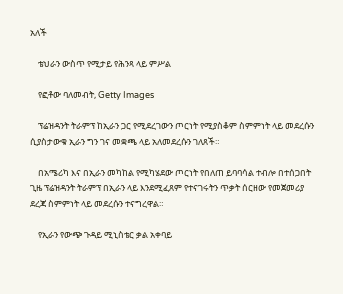አለች

    ቴህራን ውስጥ የሚታይ የሕንጻ ላይ ምሥል

    የፎቶው ባለመብት, Getty Images

    ፕሬዝዳንት ትራምፕ ከኢራን ጋር የሚደረገውን ጦርነት የሚያስቆም ስምምነት ላይ መደረሱን ሲያስታውቁ ኢራን ግን ገና መቋጫ ላይ አለመደረሱን ገለጸች።

    በአሜሪካ እና በኢራን መካከል የሚካሄደው ጦርነት የበለጠ ይባባሳል ተብሎ በተሰጋበት ጊዜ ፕሬዝዳንት ትራምፕ በኢራን ላይ እንደሚፈጸም የተናገሩትን ጥቃት ሰርዘው የመጀመሪያ ደረጃ ስምምነት ላይ መደረሱን ተናግረዋል።

    የኢራን የውጭ ጉዳይ ሚኒስቴር ቃል አቀባይ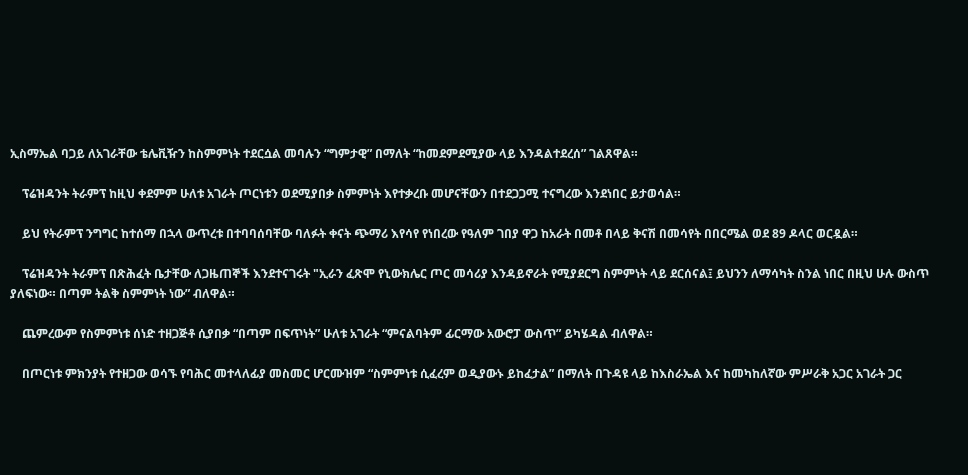ኢስማኤል ባጋይ ለአገራቸው ቴሌቪዥን ከስምምነት ተደርሷል መባሉን “ግምታዊ” በማለት “ከመደምደሚያው ላይ እንዳልተደረሰ” ገልጸዋል።

    ፕሬዝዳንት ትራምፕ ከዚህ ቀደምም ሁለቱ አገራት ጦርነቱን ወደሚያበቃ ስምምነት እየተቃረቡ መሆናቸውን በተደጋጋሚ ተናግረው እንደነበር ይታወሳል።

    ይህ የትራምፕ ንግግር ከተሰማ በኋላ ውጥረቱ በተባባሰባቸው ባለፉት ቀናት ጭማሪ እየሳየ የነበረው የዓለም ገበያ ዋጋ ከአራት በመቶ በላይ ቅናሽ በመሳየት በበርሜል ወደ 89 ዶላር ወርዷል።

    ፕሬዝዳንት ትራምፕ በጽሕፈት ቤታቸው ለጋዜጠኞች እንደተናገሩት "ኢራን ፈጽሞ የኒውክሌር ጦር መሳሪያ እንዳይኖራት የሚያደርግ ስምምነት ላይ ደርሰናል፤ ይህንን ለማሳካት ስንል ነበር በዚህ ሁሉ ውስጥ ያለፍነው። በጣም ትልቅ ስምምነት ነው” ብለዋል።

    ጨምረውም የስምምነቱ ሰነድ ተዘጋጅቶ ሲያበቃ “በጣም በፍጥነት” ሁለቱ አገራት “ምናልባትም ፊርማው አውሮፓ ውስጥ” ይካሄዳል ብለዋል።

    በጦርነቱ ምክንያት የተዘጋው ወሳኙ የባሕር መተላለፊያ መስመር ሆርሙዝም “ስምምነቱ ሲፈረም ወዲያውኑ ይከፈታል” በማለት በጉዳዩ ላይ ከእስራኤል እና ከመካከለኛው ምሥራቅ አጋር አገራት ጋር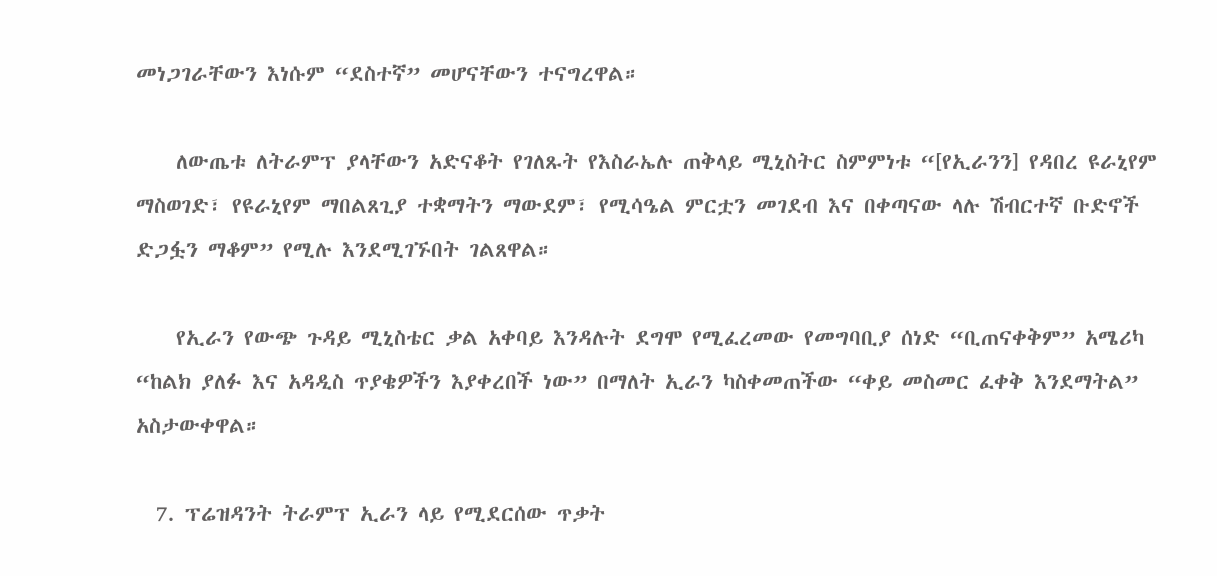መነጋገራቸውን እነሱም “ደስተኛ” መሆናቸውን ተናግረዋል።

    ለውጤቱ ለትራምፕ ያላቸውን አድናቆት የገለጹት የእስራኤሉ ጠቅላይ ሚኒስትር ስምምነቱ “[የኢራንን] የዳበረ ዩራኒየም ማስወገድ፣ የዩራኒየም ማበልጸጊያ ተቋማትን ማውደም፣ የሚሳዔል ምርቷን መገደብ እና በቀጣናው ላሉ ሽብርተኛ ቡድኖች ድጋፏን ማቆም” የሚሉ እንደሚገኙበት ገልጸዋል።

    የኢራን የውጭ ጉዳይ ሚኒስቴር ቃል አቀባይ እንዳሉት ደግሞ የሚፈረመው የመግባቢያ ሰነድ “ቢጠናቀቅም” አሜሪካ “ከልክ ያለፉ እና አዳዲስ ጥያቄዎችን እያቀረበች ነው” በማለት ኢራን ካስቀመጠችው “ቀይ መስመር ፈቀቅ እንደማትል” አስታውቀዋል።

  7. ፕሬዝዳንት ትራምፕ ኢራን ላይ የሚደርሰው ጥቃት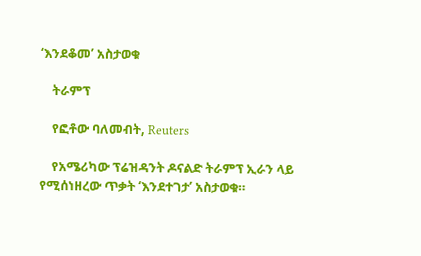‘እንደቆመ’ አስታወቁ

    ትራምፕ

    የፎቶው ባለመብት, Reuters

    የአሜሪካው ፕሬዝዳንት ዶናልድ ትራምፕ ኢራን ላይ የሚሰነዘረው ጥቃት ‘እንደተገታ’ አስታወቁ።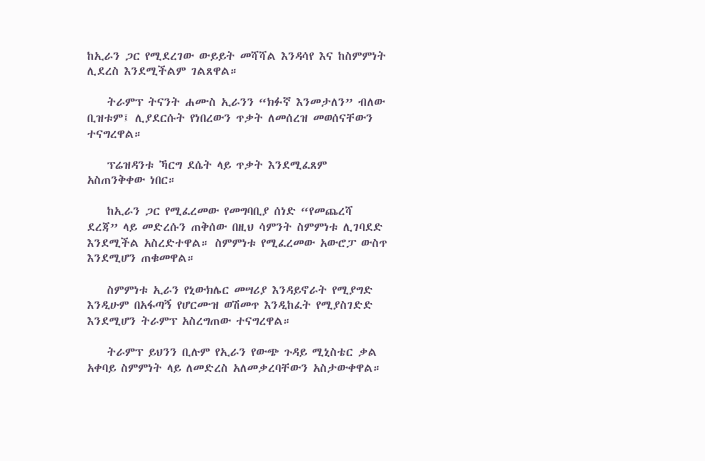ከኢራን ጋር የሚደረገው ውይይት መሻሻል እንዳሳየ እና ከስምምነት ሊደረስ እንደሚችልም ገልጸዋል።

    ትራምፕ ትናንት ሐሙስ ኢራንን “ክፉኛ እንመታለን” ብለው ቢዝቱም፤ ሊያደርሱት የነበረውን ጥቃት ለመሰረዝ መወሰናቸውን ተናግረዋል።

    ፕሬዝዳንቱ ኻርግ ደሴት ላይ ጥቃት እንደሚፈጸም አስጠንቅቀው ነበር።

    ከኢራን ጋር የሚፈረመው የመግባቢያ ሰነድ “የመጨረሻ ደረጃ” ላይ መድረሱን ጠቅሰው በዚህ ሳምንት ስምምነቱ ሊገባደድ እንደሚችል አስረድተዋል። ስምምነቱ የሚፈረመው አውሮፓ ውስጥ እንደሚሆን ጠቁመዋል።

    ስምምነቱ ኢራን የኒውክሌር መሣሪያ እንዳይኖራት የሚያግድ እንዲሁም በአፋጣኝ የሆርሙዝ ወሽመጥ እንዲከፈት የሚያስገድድ እንደሚሆን ትራምፕ አስረግጠው ተናግረዋል።

    ትራምፕ ይህንን ቢሉም የኢራን የውጭ ጉዳይ ሚኒስቴር ቃል አቀባይ ስምምነት ላይ ለመድረስ አለመቃረባቸውን አስታውቀዋል።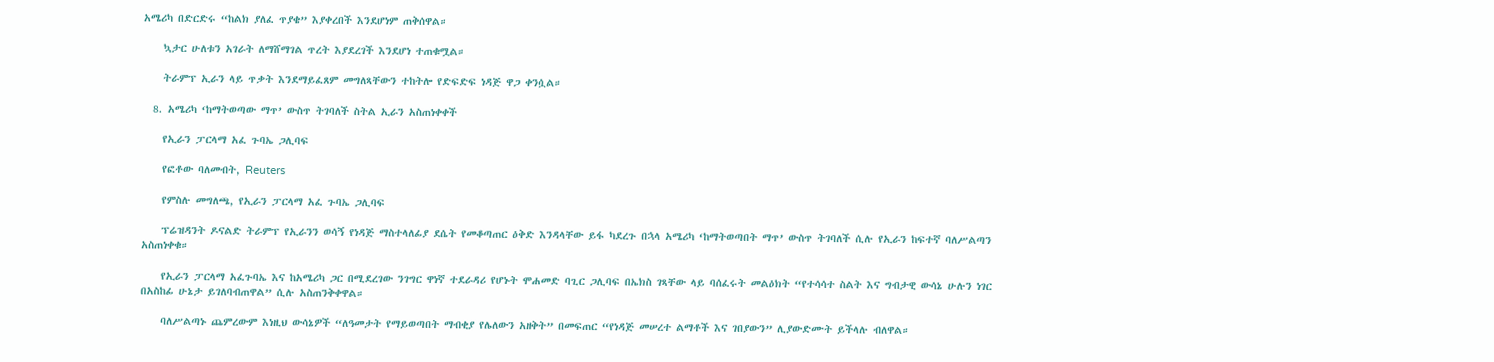አሜሪካ በድርድሩ “ከልክ ያለፈ ጥያቄ” እያቀረበች እንደሆነም ጠቅሰዋል።

    ኳታር ሁለቱን አገራት ለማሸማገል ጥረት እያደረገች እንደሆነ ተጠቁሟል።

    ትራምፕ ኢራን ላይ ጥቃት እንደማይፈጸም መግለጻቸውን ተከትሎ የድፍድፍ ነዳጅ ዋጋ ቀንሷል።

  8. አሜሪካ ‘ከማትወጣው ማጥ’ ውስጥ ትገባለች ስትል ኢራን አስጠነቀቀች

    የኢራን ፓርላማ አፈ ጉባኤ ጋሊባፍ

    የፎቶው ባለመብት, Reuters

    የምስሉ መግለጫ, የኢራን ፓርላማ አፈ ጉባኤ ጋሊባፍ

    ፕሬዝዳንት ዶናልድ ትራምፕ የኢራንን ወሳኝ የነዳጅ ማስተላለፊያ ደሴት የመቆጣጠር ዕቅድ እንዳላቸው ይፋ ካደረጉ በኋላ አሜሪካ ‘ከማትወጣበት ማጥ’ ውስጥ ትገባለች ሲሉ የኢራን ከፍተኛ ባለሥልጣን አስጠነቀቁ።

    የኢራን ፓርላማ አፈጉባኤ እና ከአሜሪካ ጋር በሚደረገው ንገግር ዋነኛ ተደራዳሪ የሆኑት ሞሐመድ ባጊር ጋሊባፍ በኤክስ ገጻቸው ላይ ባሰፈሩት መልዕክት “የተሳሳተ ስልት እና ግብታዊ ውሳኔ ሁሉን ነገር በአስከፊ ሁኔታ ይገለባብጠዋል” ሲሉ አስጠንቅቀዋል።

    ባለሥልጣኑ ጨምረውም እነዚህ ውሳኔዎች “ለዓመታት የማይወጣበት ማብቂያ የሌለውን አዘቅት” በመፍጠር “የነዳጅ መሠረተ ልማቶች እና ገበያውን” ሊያውድሙት ይችላሉ ብለዋል።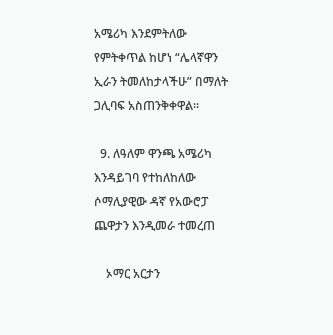አሜሪካ እንደምትለው የምትቀጥል ከሆነ “ሌላኛዋን ኢራን ትመለከታላችሁ” በማለት ጋሊባፍ አስጠንቅቀዋል።

  9. ለዓለም ዋንጫ አሜሪካ እንዳይገባ የተከለከለው ሶማሊያዊው ዳኛ የአውሮፓ ጨዋታን እንዲመራ ተመረጠ

    ኦማር አርታን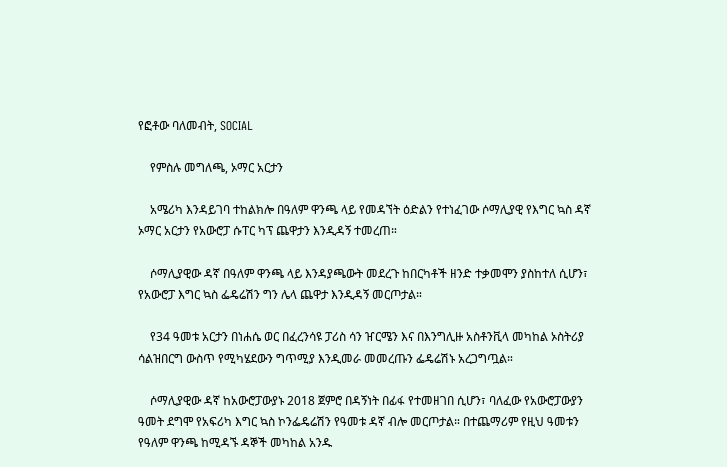የፎቶው ባለመብት, SOCIAL

    የምስሉ መግለጫ, ኦማር አርታን

    አሜሪካ እንዳይገባ ተከልክሎ በዓለም ዋንጫ ላይ የመዳኘት ዕድልን የተነፈገው ሶማሊያዊ የእግር ኳስ ዳኛ ኦማር አርታን የአውሮፓ ሱፐር ካፕ ጨዋታን እንዲዳኝ ተመረጠ።

    ሶማሊያዊው ዳኛ በዓለም ዋንጫ ላይ እንዳያጫውት መደረጉ ከበርካቶች ዘንድ ተቃመሞን ያስከተለ ሲሆን፣ የአውሮፓ እግር ኳስ ፌዴሬሽን ግን ሌላ ጨዋታ እንዲዳኝ መርጦታል።

    የ34 ዓመቱ አርታን በነሐሴ ወር በፈረንሳዩ ፓሪስ ሳን ዠርሜን እና በእንግሊዙ አስቶንቪላ መካከል ኦስትሪያ ሳልዝበርግ ውስጥ የሚካሄደውን ግጥሚያ እንዲመራ መመረጡን ፌዴሬሽኑ አረጋግጧል።

    ሶማሊያዊው ዳኛ ከአውሮፓውያኑ 2018 ጀምሮ በዳኝነት በፊፋ የተመዘገበ ሲሆን፣ ባለፈው የአውሮፓውያን ዓመት ደግሞ የአፍሪካ እግር ኳስ ኮንፌዴሬሽን የዓመቱ ዳኛ ብሎ መርጦታል። በተጨማሪም የዚህ ዓመቱን የዓለም ዋንጫ ከሚዳኙ ዳኞች መካከል አንዱ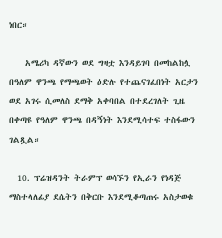ነበር።

    አሜሪካ ዳኛውን ወደ ግዛቷ እንዳይገባ በመከልከሏ በዓለም ዋንጫ የማጫወት ዕድሉ የተጨናገፈበነት አርታን ወደ አገሩ ሲመለስ ደማቅ አቀባበል በተደረገለት ጊዜ በቀጣዩ የዓለም ዋንጫ በዳኝነት እንደሚሳተፍ ተስፋውን ገልጿል።

  10. ፕሬዝዳንት ትራምፕ ወሳኙን የኢራን የነዳጅ ማስተላለፊያ ደሴትን በቅርቡ እንደሚቆጣጠሩ አስታወቁ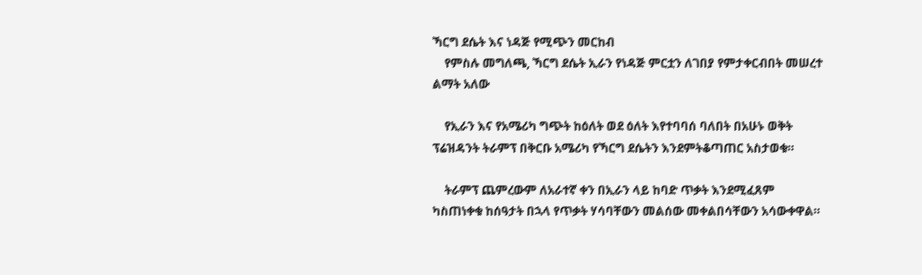ኻርግ ደሴት እና ነዳጅ የሚጭን መርከብ
    የምስሉ መግለጫ, ኻርግ ደሴት ኢራን የነዳጅ ምርቷን ለገበያ የምታቀርብበት መሠረተ ልማት አለው

    የኢራን እና የአሜሪካ ግጭት ከዕለት ወደ ዕለት እየተባባሰ ባለበት በአሁኑ ወቅት ፕሬዝዳንት ትራምፕ በቅርቡ አሜሪካ የኻርግ ደሴትን እንደምትቆጣጠር አስታወቁ።

    ትራምፕ ጨምረውም ለአራተኛ ቀን በኢራን ላይ ከባድ ጥቃት እንደሚፈጸም ካስጠነቀቁ ከሰዓታት በኋላ የጥቃት ሃሳባቸውን መልሰው መቀልበሳቸውን አሳውቀዋል።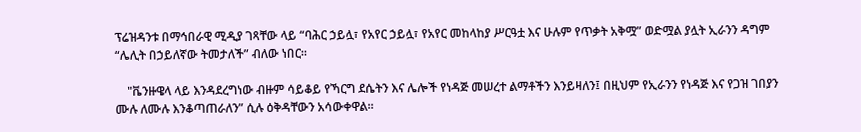ፕሬዝዳንቱ በማኅበራዊ ሚዲያ ገጻቸው ላይ “ባሕር ኃይሏ፣ የአየር ኃይሏ፣ የአየር መከላከያ ሥርዓቷ እና ሁሉም የጥቃት አቅሟ” ወድሟል ያሏት ኢራንን ዳግም “ሌሊት በኃይለኛው ትመታለች” ብለው ነበር።

    "ቬንዙዌላ ላይ እንዳደረግነው ብዙም ሳይቆይ የኻርግ ደሴትን እና ሌሎች የነዳጅ መሠረተ ልማቶችን እንይዛለን፤ በዚህም የኢራንን የነዳጅ እና የጋዝ ገበያን ሙሉ ለሙሉ እንቆጣጠራለን” ሲሉ ዕቅዳቸውን አሳውቀዋል።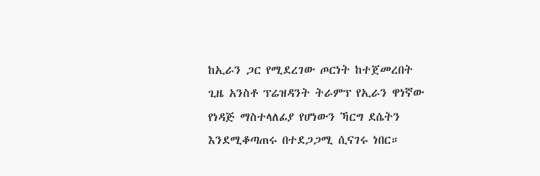ከኢራን ጋር የሚደረገው ጦርነት ከተጀመረበት ጊዜ አንስቶ ፕሬዝዳንት ትራምፕ የኢራን ዋነኛው የነዳጅ ማስተላለፊያ የሆነውን ኻርግ ደሴትን እንደሚቆጣጠሩ በተደጋጋሚ ሲናገሩ ነበር።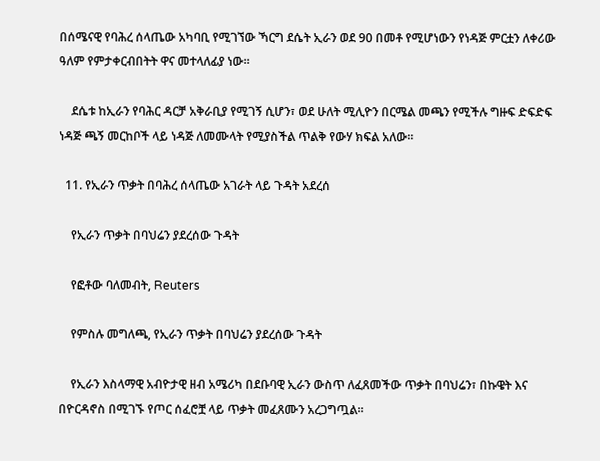በሰሜናዊ የባሕረ ሰላጤው አካባቢ የሚገኘው ኻርግ ደሴት ኢራን ወደ 90 በመቶ የሚሆነውን የነዳጅ ምርቷን ለቀሪው ዓለም የምታቀርብበትት ዋና መተላለፊያ ነው።

    ደሴቱ ከኢራን የባሕር ዳርቻ አቅራቢያ የሚገኝ ሲሆን፣ ወደ ሁለት ሚሊዮን በርሜል መጫን የሚችሉ ግዙፍ ድፍድፍ ነዳጅ ጫኝ መርከቦች ላይ ነዳጅ ለመሙላት የሚያስችል ጥልቅ የውሃ ክፍል አለው።

  11. የኢራን ጥቃት በባሕረ ሰላጤው አገራት ላይ ጉዳት አደረሰ

    የኢራን ጥቃት በባህሬን ያደረሰው ጉዳት

    የፎቶው ባለመብት, Reuters

    የምስሉ መግለጫ, የኢራን ጥቃት በባህሬን ያደረሰው ጉዳት

    የኢራን እስላማዊ አብዮታዊ ዘብ አሜሪካ በደቡባዊ ኢራን ውስጥ ለፈጸመችው ጥቃት በባህሬን፣ በኩዌት እና በዮርዳኖስ በሚገኙ የጦር ሰፈሮቿ ላይ ጥቃት መፈጸሙን አረጋግጧል።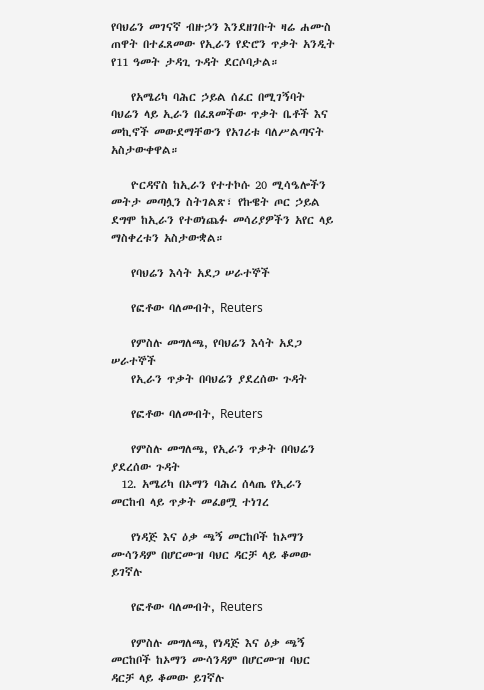የባህሬን መገናኛ ብዙኃን እንደዘገቡት ዛሬ ሐሙስ ጠዋት በተፈጸመው የኢራን የድሮን ጥቃት አንዲት የ11 ዓመት ታዳጊ ጉዳት ደርሶባታል።

    የአሜሪካ ባሕር ኃይል ሰፈር በሚገኝባት ባህሬን ላይ ኢራን በፈጸመችው ጥቃት ቤቶች እና መኪኖች መውደማቸውን የአገሪቱ ባለሥልጣናት አስታውቀዋል።

    ዮርዳኖስ ከኢራን የተተኮሱ 20 ሚሳዔሎችን መትታ መጣሏን ስትገልጽ፣ የኩዌት ጦር ኃይል ደግሞ ከኢራን የተወነጨፉ መሳሪያዎችን አየር ላይ ማስቀረቱን አስታውቋል።

    የባህሬን እሳት አደጋ ሠራተኞች

    የፎቶው ባለመብት, Reuters

    የምስሉ መግለጫ, የባህሬን እሳት አደጋ ሠራተኞች
    የኢራን ጥቃት በባህሬን ያደረሰው ጉዳት

    የፎቶው ባለመብት, Reuters

    የምስሉ መግለጫ, የኢራን ጥቃት በባህሬን ያደረሰው ጉዳት
  12. አሜሪካ በኦማን ባሕረ ሰላጤ የኢራን መርከብ ላይ ጥቃት መፈፀሟ ተነገረ

    የነዳጅ እና ዕቃ ጫኝ መርከቦች ከኦማን ሙሳንዳም በሆርሙዝ ባህር ዳርቻ ላይ ቆመው ይገኛሉ

    የፎቶው ባለመብት, Reuters

    የምስሉ መግለጫ, የነዳጅ እና ዕቃ ጫኝ መርከቦች ከኦማን ሙሳንዳም በሆርሙዝ ባህር ዳርቻ ላይ ቆመው ይገኛሉ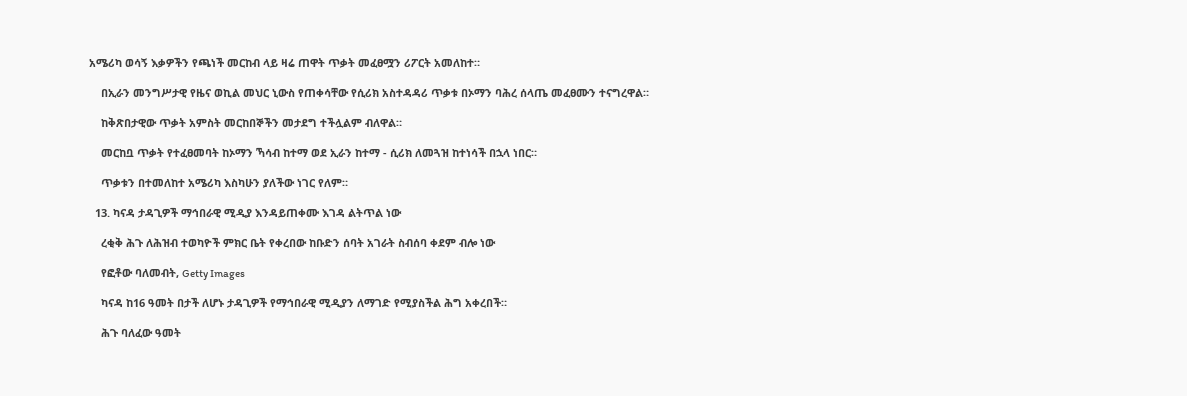አሜሪካ ወሳኝ እቃዎችን የጫነች መርከብ ላይ ዛሬ ጠዋት ጥቃት መፈፀሟን ሪፖርት አመለከተ።

    በኢራን መንግሥታዊ የዜና ወኪል መህር ኒውስ የጠቀሳቸው የሲሪክ አስተዳዳሪ ጥቃቱ በኦማን ባሕረ ሰላጤ መፈፀሙን ተናግረዋል።

    ከቅጽበታዊው ጥቃት አምስት መርከበኞችን መታደግ ተችሏልም ብለዋል።

    መርከቧ ጥቃት የተፈፀመባት ከኦማን ኻሳብ ከተማ ወደ ኢራን ከተማ - ሲሪክ ለመጓዝ ከተነሳች በኋላ ነበር።

    ጥቃቱን በተመለከተ አሜሪካ እስካሁን ያለችው ነገር የለም።

  13. ካናዳ ታዳጊዎች ማኅበራዊ ሚዲያ እንዳይጠቀሙ እገዳ ልትጥል ነው

    ረቂቅ ሕጉ ለሕዝብ ተወካዮች ምክር ቤት የቀረበው ከቡድን ሰባት አገራት ስብሰባ ቀደም ብሎ ነው

    የፎቶው ባለመብት, Getty Images

    ካናዳ ከ16 ዓመት በታች ለሆኑ ታዳጊዎች የማኅበራዊ ሚዲያን ለማገድ የሚያስችል ሕግ አቀረበች።

    ሕጉ ባለፈው ዓመት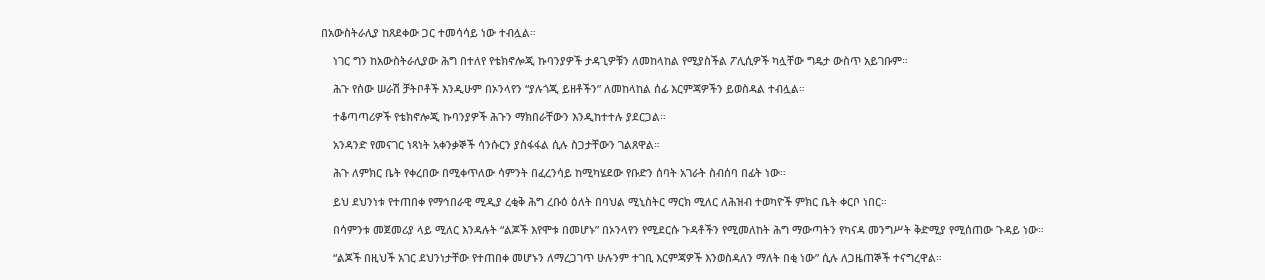በአውስትራሊያ ከጸደቀው ጋር ተመሳሳይ ነው ተብሏል።

    ነገር ግን ከአውስትራሊያው ሕግ በተለየ የቴክኖሎጂ ኩባንያዎች ታዳጊዎቹን ለመከላከል የሚያስችል ፖሊሲዎች ካሏቸው ግዴታ ውስጥ አይገቡም።

    ሕጉ የሰው ሠራሽ ቻትቦቶች እንዲሁም በኦንላየን “ያሉጎጂ ይዘቶችን” ለመከላከል ሰፊ እርምጃዎችን ይወስዳል ተብሏል።

    ተቆጣጣሪዎች የቴክኖሎጂ ኩባንያዎች ሕጉን ማክበራቸውን እንዲከተተሉ ያደርጋል።

    አንዳንድ የመናገር ነጻነት አቀንቃኞች ሳንሱርን ያስፋፋል ሲሉ ስጋታቸውን ገልጸዋል።

    ሕጉ ለምክር ቤት የቀረበው በሚቀጥለው ሳምንት በፈረንሳይ ከሚካሄደው የቡድን ሰባት አገራት ስብሰባ በፊት ነው።

    ይህ ደህንነቱ የተጠበቀ የማኅበራዊ ሚዲያ ረቂቅ ሕግ ረቡዕ ዕለት በባህል ሚኒስትር ማርክ ሚለር ለሕዝብ ተወካዮች ምክር ቤት ቀርቦ ነበር።

    በሳምንቱ መጀመሪያ ላይ ሚለር እንዳሉት “ልጆች እየሞቱ በመሆኑ” በኦንላየን የሚደርሱ ጉዳቶችን የሚመለከት ሕግ ማውጣትን የካናዳ መንግሥት ቅድሚያ የሚሰጠው ጉዳይ ነው።

    “ልጆች በዚህች አገር ደህንነታቸው የተጠበቀ መሆኑን ለማረጋገጥ ሁሉንም ተገቢ እርምጃዎች እንወስዳለን ማለት በቂ ነው” ሲሉ ለጋዜጠኞች ተናግረዋል።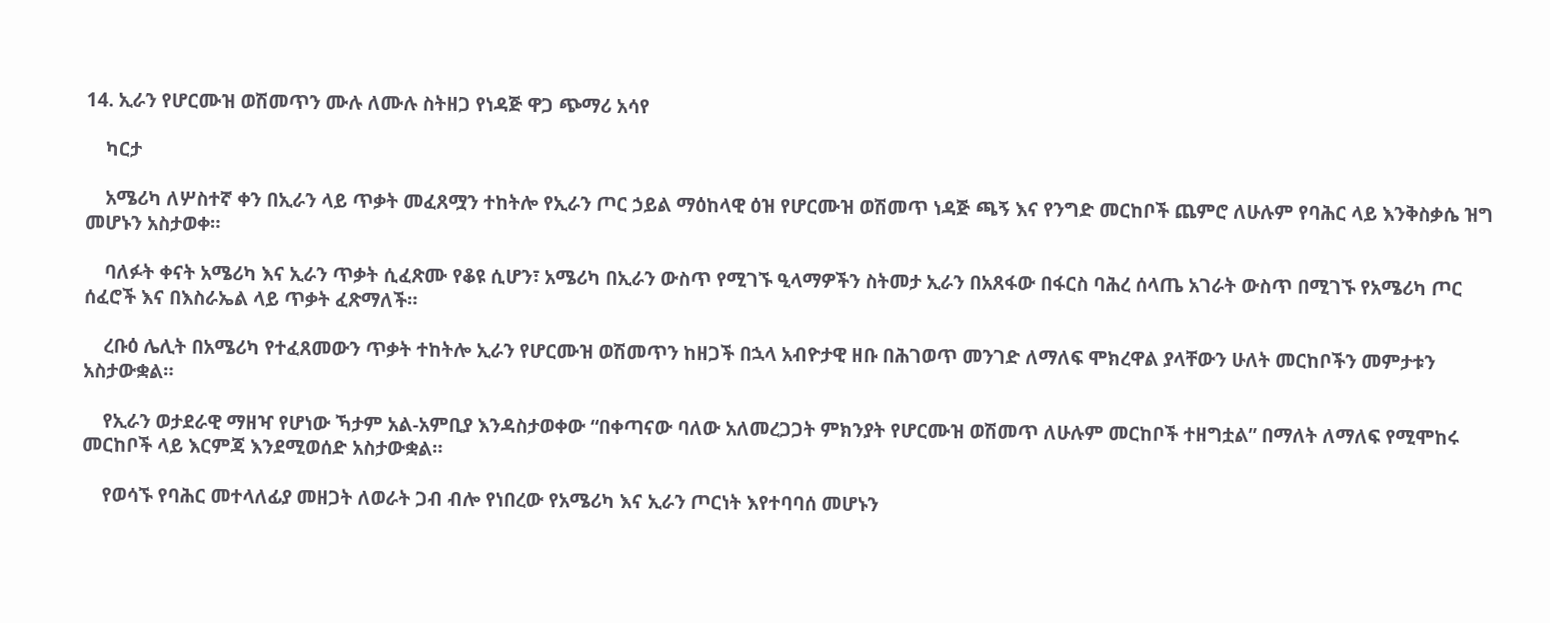14. ኢራን የሆርሙዝ ወሽመጥን ሙሉ ለሙሉ ስትዘጋ የነዳጅ ዋጋ ጭማሪ አሳየ

    ካርታ

    አሜሪካ ለሦስተኛ ቀን በኢራን ላይ ጥቃት መፈጸሟን ተከትሎ የኢራን ጦር ኃይል ማዕከላዊ ዕዝ የሆርሙዝ ወሽመጥ ነዳጅ ጫኝ እና የንግድ መርከቦች ጨምሮ ለሁሉም የባሕር ላይ እንቅስቃሴ ዝግ መሆኑን አስታወቀ።

    ባለፉት ቀናት አሜሪካ እና ኢራን ጥቃት ሲፈጽሙ የቆዩ ሲሆን፣ አሜሪካ በኢራን ውስጥ የሚገኙ ዒላማዎችን ስትመታ ኢራን በአጸፋው በፋርስ ባሕረ ሰላጤ አገራት ውስጥ በሚገኙ የአሜሪካ ጦር ሰፈሮች እና በእስራኤል ላይ ጥቃት ፈጽማለች።

    ረቡዕ ሌሊት በአሜሪካ የተፈጸመውን ጥቃት ተከትሎ ኢራን የሆርሙዝ ወሽመጥን ከዘጋች በኋላ አብዮታዊ ዘቡ በሕገወጥ መንገድ ለማለፍ ሞክረዋል ያላቸውን ሁለት መርከቦችን መምታቱን አስታውቋል።

    የኢራን ወታደራዊ ማዘዣ የሆነው ኻታም አል-አምቢያ እንዳስታወቀው “በቀጣናው ባለው አለመረጋጋት ምክንያት የሆርሙዝ ወሽመጥ ለሁሉም መርከቦች ተዘግቷል” በማለት ለማለፍ የሚሞከሩ መርከቦች ላይ እርምጃ እንደሚወሰድ አስታውቋል።

    የወሳኙ የባሕር መተላለፊያ መዘጋት ለወራት ጋብ ብሎ የነበረው የአሜሪካ እና ኢራን ጦርነት እየተባባሰ መሆኑን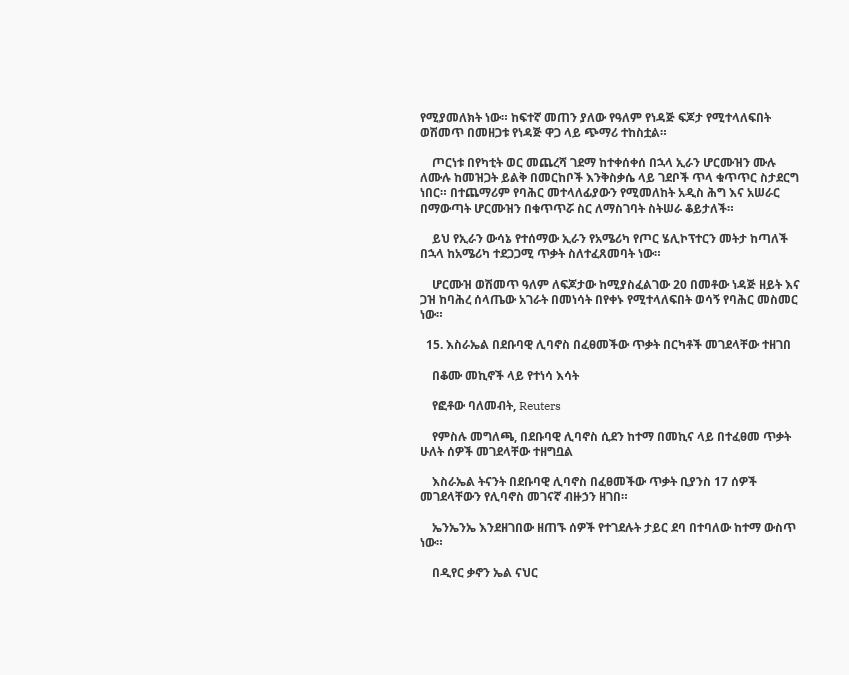የሚያመለክት ነው። ከፍተኛ መጠን ያለው የዓለም የነዳጅ ፍጆታ የሚተላለፍበት ወሽመጥ በመዘጋቱ የነዳጅ ዋጋ ላይ ጭማሪ ተከስቷል።

    ጦርነቱ በየካቲት ወር መጨረሻ ገደማ ከተቀሰቀሰ በኋላ ኢራን ሆርሙዝን ሙሉ ለሙሉ ከመዝጋት ይልቅ በመርከቦች እንቅስቃሴ ላይ ገደቦች ጥላ ቁጥጥር ስታደርግ ነበር። በተጨማሪም የባሕር መተላለፊያውን የሚመለከት አዲስ ሕግ እና አሠራር በማውጣት ሆርሙዝን በቁጥጥሯ ስር ለማስገባት ስትሠራ ቆይታለች።

    ይህ የኢራን ውሳኔ የተሰማው ኢራን የአሜሪካ የጦር ሄሊኮፕተርን መትታ ከጣለች በኋላ ከአሜሪካ ተደጋጋሚ ጥቃት ስለተፈጸመባት ነው።

    ሆርሙዝ ወሽመጥ ዓለም ለፍጆታው ከሚያስፈልገው 20 በመቶው ነዳጅ ዘይት እና ጋዝ ከባሕረ ሰላጤው አገራት በመነሳት በየቀኑ የሚተላለፍበት ወሳኝ የባሕር መስመር ነው።

  15. እስራኤል በደቡባዊ ሊባኖስ በፈፀመችው ጥቃት በርካቶች መገደላቸው ተዘገበ

    በቆሙ መኪኖች ላይ የተነሳ እሳት

    የፎቶው ባለመብት, Reuters

    የምስሉ መግለጫ, በደቡባዊ ሊባኖስ ሲደን ከተማ በመኪና ላይ በተፈፀመ ጥቃት ሁለት ሰዎች መገደላቸው ተዘግቧል

    እስራኤል ትናንት በደቡባዊ ሊባኖስ በፈፀመችው ጥቃት ቢያንስ 17 ሰዎች መገደላቸውን የሊባኖስ መገናኛ ብዙኃን ዘገበ።

    ኤንኤንኤ እንደዘገበው ዘጠኙ ሰዎች የተገደሉት ታይር ደባ በተባለው ከተማ ውስጥ ነው።

    በዲየር ቃኖን ኤል ናህር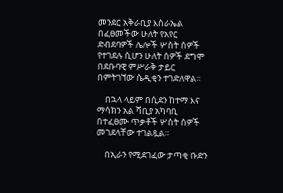መንደር አቅራቢያ እስራኤል በፈፀመችው ሁለት የአየር ድብደባዎች ሌሎች ሦስት ሰዎች የተገደሉ ሲሆን ሁለት ሰዎች ደግሞ በደቡባዊ ምሥራቅ ታይር በምትገኘው ሴዲቂን ተገድለዋል።

    በኋላ ላይም በሲደን ከተማ እና ማሳክን አል ሻቢያ አካባቢ በተፈፀሙ ጥቃቶች ሦስት ሰዎች መገደላቸው ተገልጿል።

    በኢራን የሚደገፈው ታጣቂ ቡድን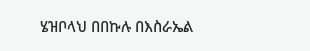ሄዝቦላህ በበኩሉ በእስራኤል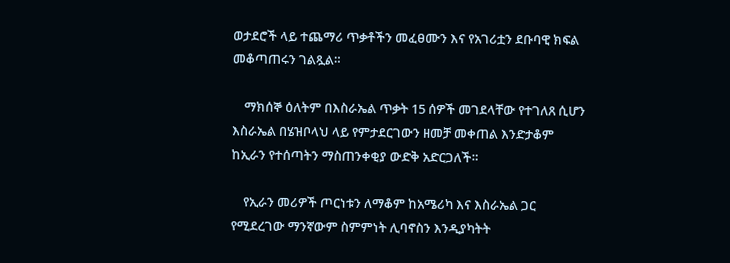ወታደሮች ላይ ተጨማሪ ጥቃቶችን መፈፀሙን እና የአገሪቷን ደቡባዊ ክፍል መቆጣጠሩን ገልጿል።

    ማክሰኞ ዕለትም በእስራኤል ጥቃት 15 ሰዎች መገደላቸው የተገለጸ ሲሆን እስራኤል በሄዝቦላህ ላይ የምታደርገውን ዘመቻ መቀጠል እንድታቆም ከኢራን የተሰጣትን ማስጠንቀቂያ ውድቅ አድርጋለች።

    የኢራን መሪዎች ጦርነቱን ለማቆም ከአሜሪካ እና እስራኤል ጋር የሚደረገው ማንኛውም ስምምነት ሊባኖስን እንዲያካትት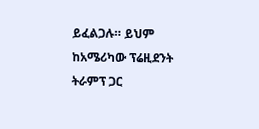ይፈልጋሉ። ይህም ከአሜሪካው ፕሬዚደንት ትራምፕ ጋር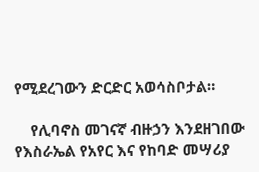የሚደረገውን ድርድር አወሳስቦታል።

    የሊባኖስ መገናኛ ብዙኃን እንደዘገበው የእስራኤል የአየር እና የከባድ መሣሪያ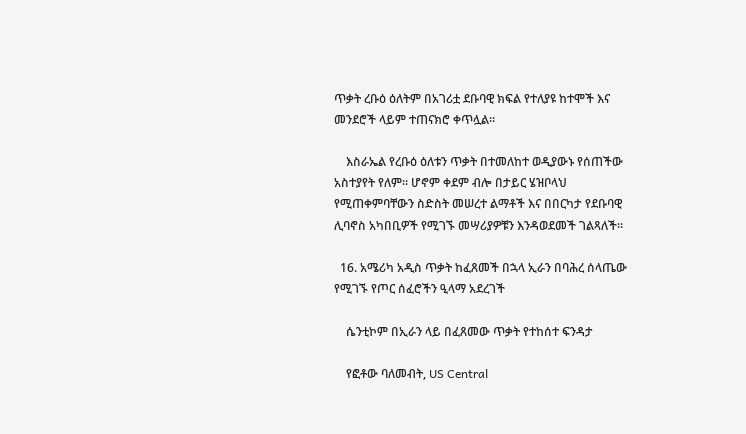ጥቃት ረቡዕ ዕለትም በአገሪቷ ደቡባዊ ክፍል የተለያዩ ከተሞች እና መንደሮች ላይም ተጠናክሮ ቀጥሏል።

    እስራኤል የረቡዕ ዕለቱን ጥቃት በተመለከተ ወዲያውኑ የሰጠችው አስተያየት የለም። ሆኖም ቀደም ብሎ በታይር ሄዝቦላህ የሚጠቀምባቸውን ስድስት መሠረተ ልማቶች እና በበርካታ የደቡባዊ ሊባኖስ አካበቢዎች የሚገኙ መሣሪያዎቹን እንዳወደመች ገልጻለች።

  16. አሜሪካ አዲስ ጥቃት ከፈጸመች በኋላ ኢራን በባሕረ ሰላጤው የሚገኙ የጦር ሰፈሮችን ዒላማ አደረገች

    ሴንቲኮም በኢራን ላይ በፈጸመው ጥቃት የተከሰተ ፍንዳታ

    የፎቶው ባለመብት, US Central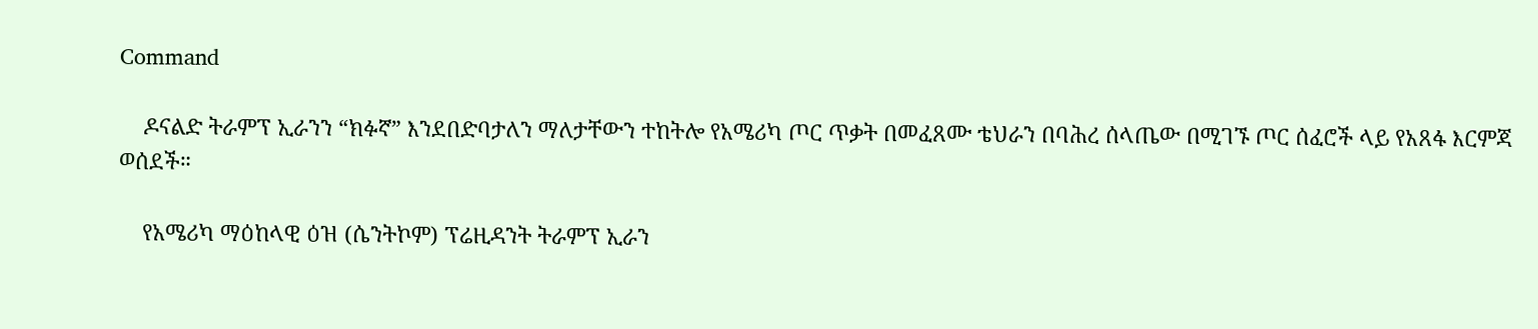Command

    ዶናልድ ትራምፕ ኢራንን “ክፉኛ” እንደበድባታለን ማለታቸውን ተከትሎ የአሜሪካ ጦር ጥቃት በመፈጸሙ ቴህራን በባሕረ ሰላጤው በሚገኙ ጦር ሰፈሮች ላይ የአጸፋ እርምጃ ወሰደች።

    የአሜሪካ ማዕከላዊ ዕዝ (ሴንትኮም) ፕሬዚዳንት ትራምፕ ኢራን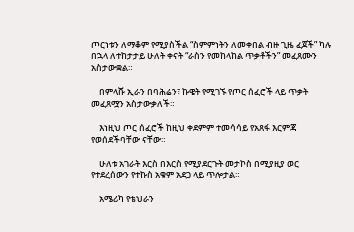ጦርነቱን ለማቆም የሚያስችል “ስምምነትን ለመቀበል ብዙ ጊዜ ፈጀች” ካሉ በኋላ ለተከታታይ ሁለት ቀናት “ራስን የመከላከል ጥቃቶችን” መፈጸሙን አስታውቋል።

    በምላሹ ኢራን በባሕሬን፣ ኩዌት የሚገኙ የጦር ሰፈሮች ላይ ጥቃት መፈጸሟን አስታውቃለች።

    እነዚህ ጦር ሰፈሮች ከዚህ ቀደምም ተመሳሳይ የአጸፋ እርምጃ የወሰደችባቸው ናቸው።

    ሁለቱ አገራት እርስ በእርስ የሚያደርጉት መታኮስ በሚያዚያ ወር የተደረሰውን የተኩስ አቁም አደጋ ላይ ጥሎታል።

    አሜሪካ የቴህራን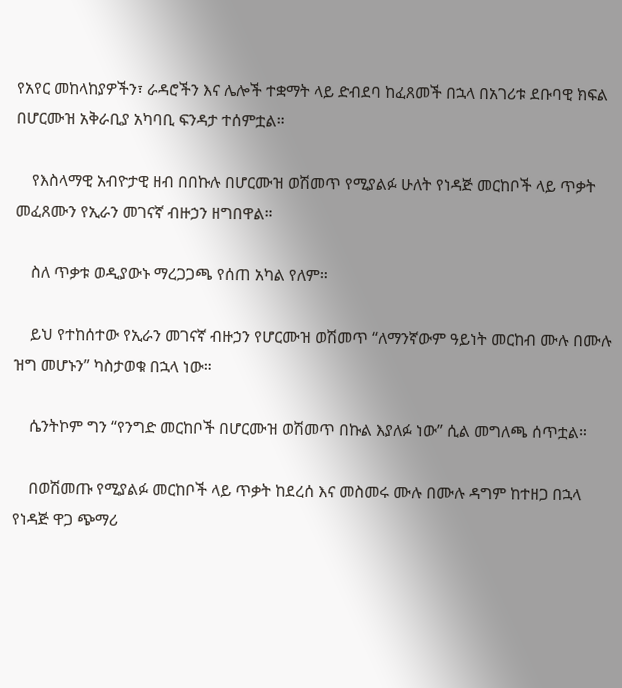የአየር መከላከያዎችን፣ ራዳሮችን እና ሌሎች ተቋማት ላይ ድብደባ ከፈጸመች በኋላ በአገሪቱ ደቡባዊ ክፍል በሆርሙዝ አቅራቢያ አካባቢ ፍንዳታ ተሰምቷል።

    የእስላማዊ አብዮታዊ ዘብ በበኩሉ በሆርሙዝ ወሽመጥ የሚያልፉ ሁለት የነዳጅ መርከቦች ላይ ጥቃት መፈጸሙን የኢራን መገናኛ ብዙኃን ዘግበዋል።

    ስለ ጥቃቱ ወዲያውኑ ማረጋጋጫ የሰጠ አካል የለም።

    ይህ የተከሰተው የኢራን መገናኛ ብዙኃን የሆርሙዝ ወሽመጥ “ለማንኛውም ዓይነት መርከብ ሙሉ በሙሉ ዝግ መሆኑን” ካስታወቁ በኋላ ነው።

    ሴንትኮም ግን “የንግድ መርከቦች በሆርሙዝ ወሽመጥ በኩል እያለፉ ነው” ሲል መግለጫ ሰጥቷል።

    በወሽመጡ የሚያልፉ መርከቦች ላይ ጥቃት ከደረሰ እና መስመሩ ሙሉ በሙሉ ዳግም ከተዘጋ በኋላ የነዳጅ ዋጋ ጭማሪ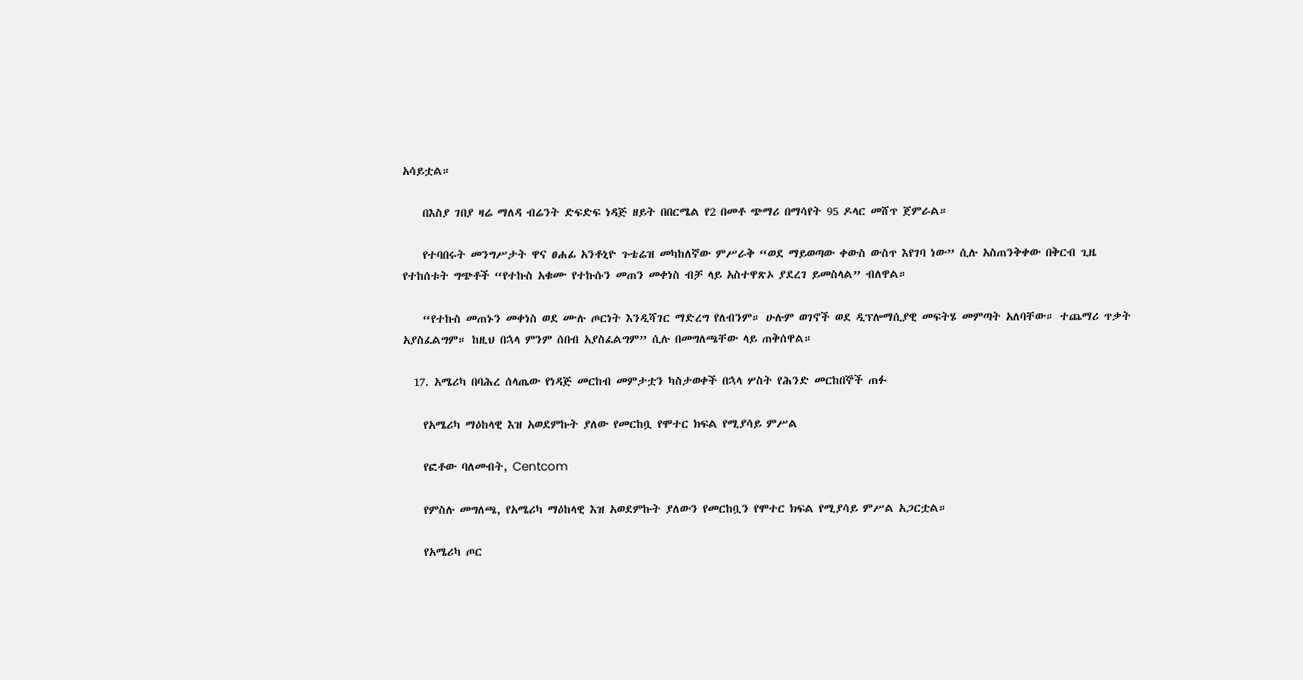አሳይቷል።

    በእስያ ገበያ ዛሬ ማለዳ ብሬንት ድፍድፍ ነዳጅ ዘይት በበርሜል የ2 በመቶ ጭማሪ በማሳየት 95 ዶላር መሸጥ ጀምራል።

    የተባበሩት መንግሥታት ዋና ፀሐፊ አንቶኒዮ ጉቴሬዝ መካከለኛው ምሥራቅ “ወደ ማይወጣው ቀውስ ውስጥ እየገባ ነው” ሲሉ አስጠንቅቀው በቅርብ ጊዜ የተከሰቱት ግጭቶች “የተኩስ አቁሙ የተኩሱን መጠን መቀነስ ብቻ ላይ አስተዋጽኦ ያደረገ ይመስላል” ብለዋል።

    “የተኩስ መጠኑን መቀነስ ወደ ሙሉ ጦርነት እንዲሻገር ማድረግ የለብንም። ሁሉም ወገኖች ወደ ዲፕሎማሲያዊ መፍትሄ መምጣት አለባቸው። ተጨማሪ ጥቃት አያስፈልግም። ከዚህ በኋላ ምንም ሰበብ አያስፈልግም” ሲሉ በመግለጫቸው ላይ ጠቅሰዋል።

  17. አሜሪካ በባሕረ ሰላጤው የነዳጅ መርከብ መምታቷን ካስታወቀች በኋላ ሦስት የሕንድ መርከበኞች ጠፉ

    የአሜሪካ ማዕከላዊ እዝ አወደምኩት ያለው የመርከቧ የሞተር ክፍል የሚያሳይ ምሥል

    የፎቶው ባለመብት, Centcom

    የምስሉ መግለጫ, የአሜሪካ ማዕከላዊ እዝ አወደምኩት ያለውን የመርከቧን የሞተር ክፍል የሚያሳይ ምሥል አጋርቷል።

    የአሜሪካ ጦር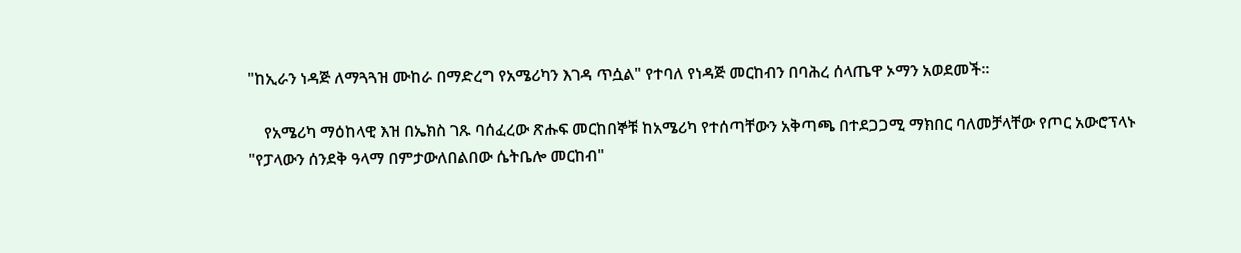"ከኢራን ነዳጅ ለማጓጓዝ ሙከራ በማድረግ የአሜሪካን እገዳ ጥሷል" የተባለ የነዳጅ መርከብን በባሕረ ሰላጤዋ ኦማን አወደመች።

    የአሜሪካ ማዕከላዊ እዝ በኤክስ ገጹ ባሰፈረው ጽሑፍ መርከበኞቹ ከአሜሪካ የተሰጣቸውን አቅጣጫ በተደጋጋሚ ማክበር ባለመቻላቸው የጦር አውሮፕላኑ "የፓላውን ሰንደቅ ዓላማ በምታውለበልበው ሴትቤሎ መርከብ"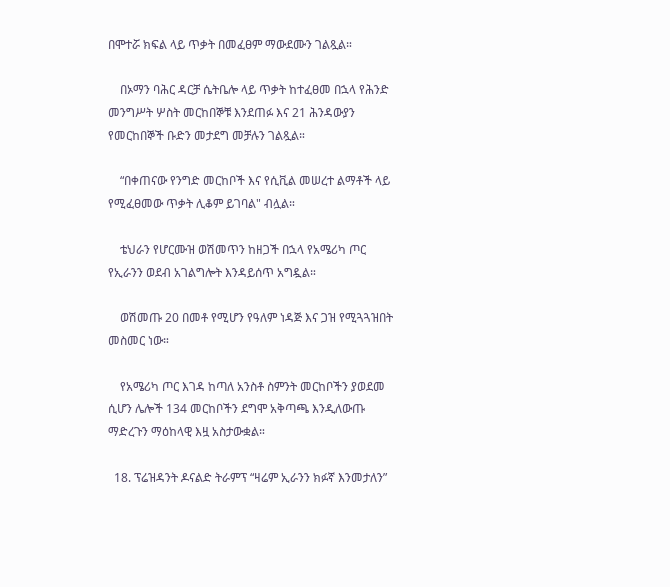በሞተሯ ክፍል ላይ ጥቃት በመፈፀም ማውደሙን ገልጿል።

    በኦማን ባሕር ዳርቻ ሴትቤሎ ላይ ጥቃት ከተፈፀመ በኋላ የሕንድ መንግሥት ሦስት መርከበኞቹ እንደጠፉ እና 21 ሕንዳውያን የመርከበኞች ቡድን መታደግ መቻሉን ገልጿል።

    “በቀጠናው የንግድ መርከቦች እና የሲቪል መሠረተ ልማቶች ላይ የሚፈፀመው ጥቃት ሊቆም ይገባል" ብሏል።

    ቴህራን የሆርሙዝ ወሽመጥን ከዘጋች በኋላ የአሜሪካ ጦር የኢራንን ወደብ አገልግሎት እንዳይሰጥ አግዷል።

    ወሽመጡ 20 በመቶ የሚሆን የዓለም ነዳጅ እና ጋዝ የሚጓጓዝበት መስመር ነው።

    የአሜሪካ ጦር እገዳ ከጣለ አንስቶ ስምንት መርከቦችን ያወደመ ሲሆን ሌሎች 134 መርከቦችን ደግሞ አቅጣጫ እንዲለውጡ ማድረጉን ማዕከላዊ እዟ አስታውቋል።

  18. ፕሬዝዳንት ዶናልድ ትራምፕ “ዛሬም ኢራንን ክፉኛ እንመታለን”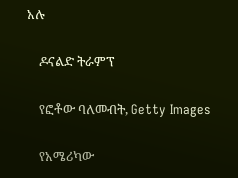አሉ

    ዶናልድ ትራምፕ

    የፎቶው ባለመብት, Getty Images

    የአሜሪካው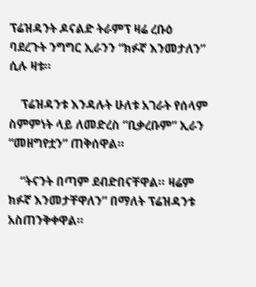ፕሬዝዳንት ዶናልድ ትራምፕ ዛሬ ረቡዕ ባደረጉት ንግግር ኢራንን “ክፉኛ እንመታለን” ሲሉ ዛቱ።

    ፕሬዝዳንቱ እንዳሉት ሁለቱ አገራት የሰላም ስምምነት ላይ ለመድረስ “ቢቃረቡም” ኢራን “መዘግየቷን” ጠቅሰዋል።

    “ትናንት በጣም ደብድበናቸዋል። ዛሬም ክፉኛ እንመታቸዋለን” በማለት ፕሬዝዳንቱ አስጠንቅቀዋል።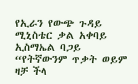የኢራን የውጭ ጉዳይ ሚኒስቴር ቃል አቀባይ ኢስማኤል ባጋይ “የትኛውንም ጥቃት ወይም ዛቻ ችላ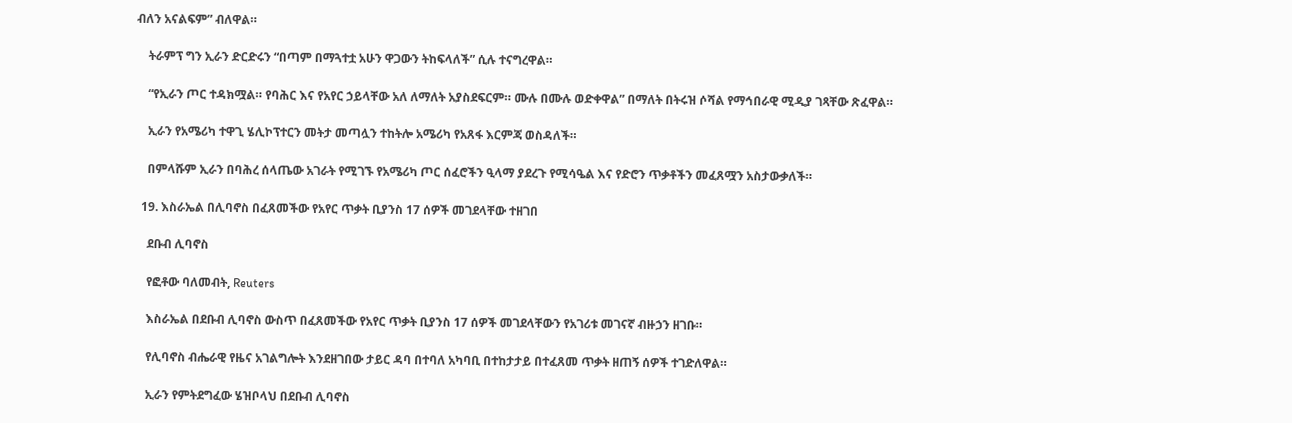ብለን አናልፍም” ብለዋል።

    ትራምፕ ግን ኢራን ድርድሩን “በጣም በማጓተቷ አሁን ዋጋውን ትከፍላለች” ሲሉ ተናግረዋል።

    “የኢራን ጦር ተዳክሟል። የባሕር እና የአየር ኃይላቸው አለ ለማለት አያስደፍርም። ሙሉ በሙሉ ወድቀዋል” በማለት በትሩዝ ሶሻል የማኅበራዊ ሚዲያ ገጻቸው ጽፈዋል።

    ኢራን የአሜሪካ ተዋጊ ሄሊኮፕተርን መትታ መጣሏን ተከትሎ አሜሪካ የአጸፋ እርምጃ ወስዳለች።

    በምላሹም ኢራን በባሕረ ሰላጤው አገራት የሚገኙ የአሜሪካ ጦር ሰፈሮችን ዒላማ ያደረጉ የሚሳዔል እና የድሮን ጥቃቶችን መፈጸሟን አስታውቃለች።

  19. እስራኤል በሊባኖስ በፈጸመችው የአየር ጥቃት ቢያንስ 17 ሰዎች መገደላቸው ተዘገበ

    ደቡብ ሊባኖስ

    የፎቶው ባለመብት, Reuters

    እስራኤል በደቡብ ሊባኖስ ውስጥ በፈጸመችው የአየር ጥቃት ቢያንስ 17 ሰዎች መገደላቸውን የአገሪቱ መገናኛ ብዙኃን ዘገቡ።

    የሊባኖስ ብሔራዊ የዜና አገልግሎት እንደዘገበው ታይር ዳባ በተባለ አካባቢ በተከታታይ በተፈጸመ ጥቃት ዘጠኝ ሰዎች ተገድለዋል።

    ኢራን የምትደግፈው ሄዝቦላህ በደቡብ ሊባኖስ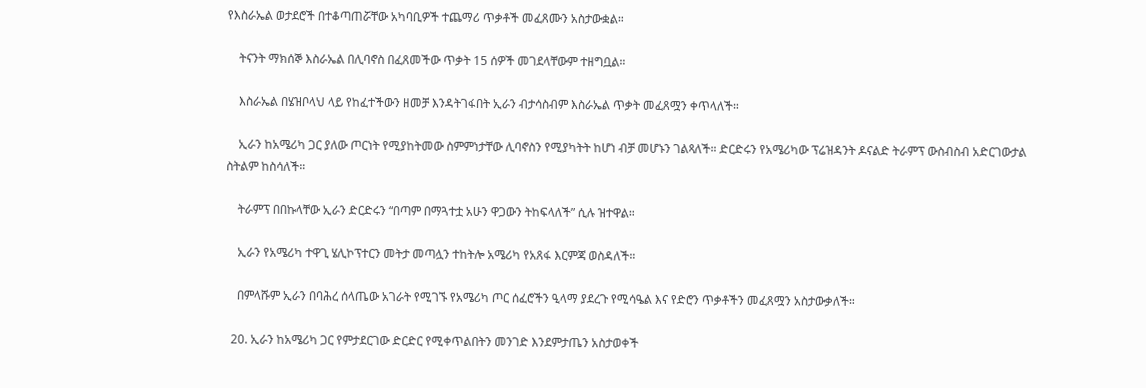የእስራኤል ወታደሮች በተቆጣጠሯቸው አካባቢዎች ተጨማሪ ጥቃቶች መፈጸሙን አስታውቋል።

    ትናንት ማክሰኞ እስራኤል በሊባኖስ በፈጸመችው ጥቃት 15 ሰዎች መገደላቸውም ተዘግቧል።

    እስራኤል በሄዝቦላህ ላይ የከፈተችውን ዘመቻ እንዳትገፋበት ኢራን ብታሳስብም እስራኤል ጥቃት መፈጸሟን ቀጥላለች።

    ኢራን ከአሜሪካ ጋር ያለው ጦርነት የሚያከትመው ስምምነታቸው ሊባኖስን የሚያካትት ከሆነ ብቻ መሆኑን ገልጻለች። ድርድሩን የአሜሪካው ፕሬዝዳንት ዶናልድ ትራምፕ ውስብስብ አድርገውታል ስትልም ከስሳለች።

    ትራምፕ በበኩላቸው ኢራን ድርድሩን “በጣም በማጓተቷ አሁን ዋጋውን ትከፍላለች” ሲሉ ዝተዋል።

    ኢራን የአሜሪካ ተዋጊ ሄሊኮፕተርን መትታ መጣሏን ተከትሎ አሜሪካ የአጸፋ እርምጃ ወስዳለች።

    በምላሹም ኢራን በባሕረ ሰላጤው አገራት የሚገኙ የአሜሪካ ጦር ሰፈሮችን ዒላማ ያደረጉ የሚሳዔል እና የድሮን ጥቃቶችን መፈጸሟን አስታውቃለች።

  20. ኢራን ከአሜሪካ ጋር የምታደርገው ድርድር የሚቀጥልበትን መንገድ እንደምታጤን አስታወቀች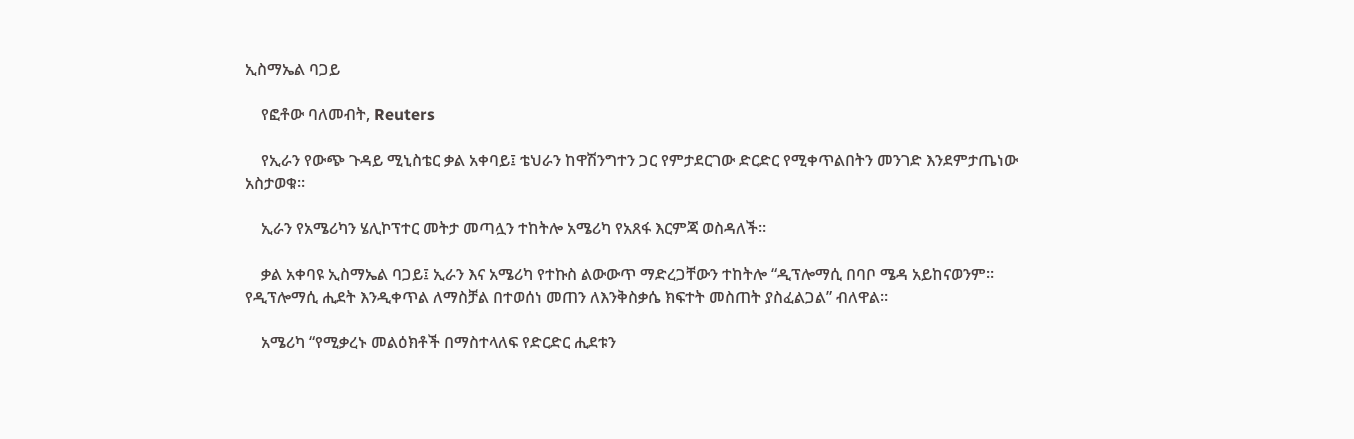ኢስማኤል ባጋይ

    የፎቶው ባለመብት, Reuters

    የኢራን የውጭ ጉዳይ ሚኒስቴር ቃል አቀባይ፤ ቴህራን ከዋሽንግተን ጋር የምታደርገው ድርድር የሚቀጥልበትን መንገድ እንደምታጤነው አስታወቁ።

    ኢራን የአሜሪካን ሄሊኮፕተር መትታ መጣሏን ተከትሎ አሜሪካ የአጸፋ እርምጃ ወስዳለች።

    ቃል አቀባዩ ኢስማኤል ባጋይ፤ ኢራን እና አሜሪካ የተኩስ ልውውጥ ማድረጋቸውን ተከትሎ “ዲፕሎማሲ በባቦ ሜዳ አይከናወንም። የዲፕሎማሲ ሒደት እንዲቀጥል ለማስቻል በተወሰነ መጠን ለእንቅስቃሴ ክፍተት መስጠት ያስፈልጋል” ብለዋል።

    አሜሪካ “የሚቃረኑ መልዕክቶች በማስተላለፍ የድርድር ሒደቱን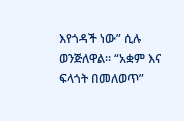እየጎዳች ነው” ሲሉ ወንጅለዋል። “አቋም እና ፍላጎት በመለወጥ”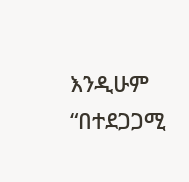እንዲሁም “በተደጋጋሚ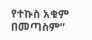የተኩስ አቁም በመጣስም”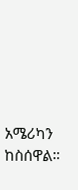አሜሪካን ከስሰዋል።